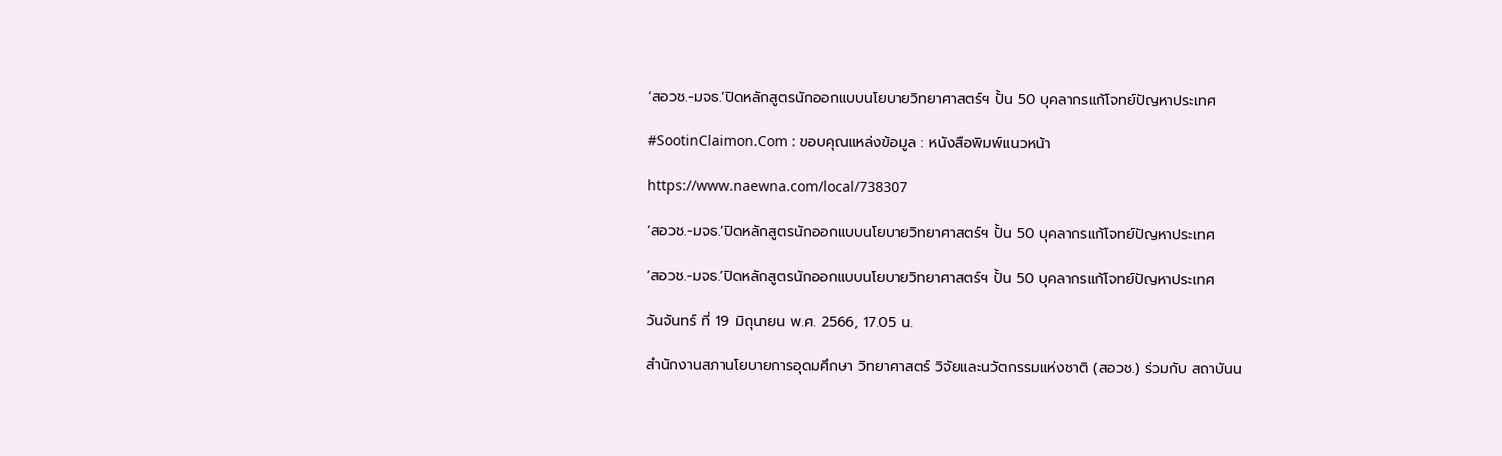‘สอวช.-มจธ.’ปิดหลักสูตรนักออกแบบนโยบายวิทยาศาสตร์ฯ ปั้น 50 บุคลากรแก้โจทย์ปัญหาประเทศ

#SootinClaimon.Com : ขอบคุณแหล่งข้อมูล : หนังสือพิมพ์แนวหน้า

https://www.naewna.com/local/738307

‘สอวช.-มจธ.’ปิดหลักสูตรนักออกแบบนโยบายวิทยาศาสตร์ฯ ปั้น 50 บุคลากรแก้โจทย์ปัญหาประเทศ

‘สอวช.-มจธ.’ปิดหลักสูตรนักออกแบบนโยบายวิทยาศาสตร์ฯ ปั้น 50 บุคลากรแก้โจทย์ปัญหาประเทศ

วันจันทร์ ที่ 19 มิถุนายน พ.ศ. 2566, 17.05 น.

สำนักงานสภานโยบายการอุดมศึกษา วิทยาศาสตร์ วิจัยและนวัตกรรมแห่งชาติ (สอวช.) ร่วมกับ สถาบันน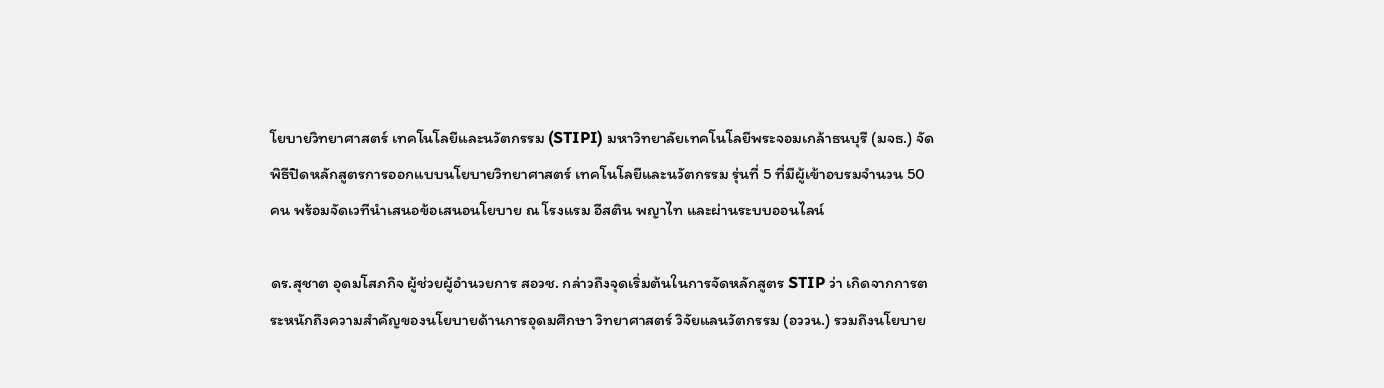โยบายวิทยาศาสตร์ เทคโนโลยีและนวัตกรรม (STIPI) มหาวิทยาลัยเทคโนโลยีพระจอมเกล้าธนบุรี (มจธ.) จัดพิธีปิดหลักสูตรการออกแบบนโยบายวิทยาศาสตร์ เทคโนโลยีและนวัตกรรม รุ่นที่ 5 ที่มีผู้เข้าอบรมจำนวน 50 คน พร้อมจัดเวทีนำเสนอข้อเสนอนโยบาย ณ โรงแรม อีสติน พญาไท และผ่านระบบออนไลน์

ดร.สุชาต อุดมโสภกิจ ผู้ช่วยผู้อำนวยการ สอวช. กล่าวถึงจุดเริ่มต้นในการจัดหลักสูตร STIP ว่า เกิดจากการตระหนักถึงความสำคัญของนโยบายด้านการอุดมศึกษา วิทยาศาสตร์ วิจัยแลนวัตกรรม (อววน.) รวมถึงนโยบาย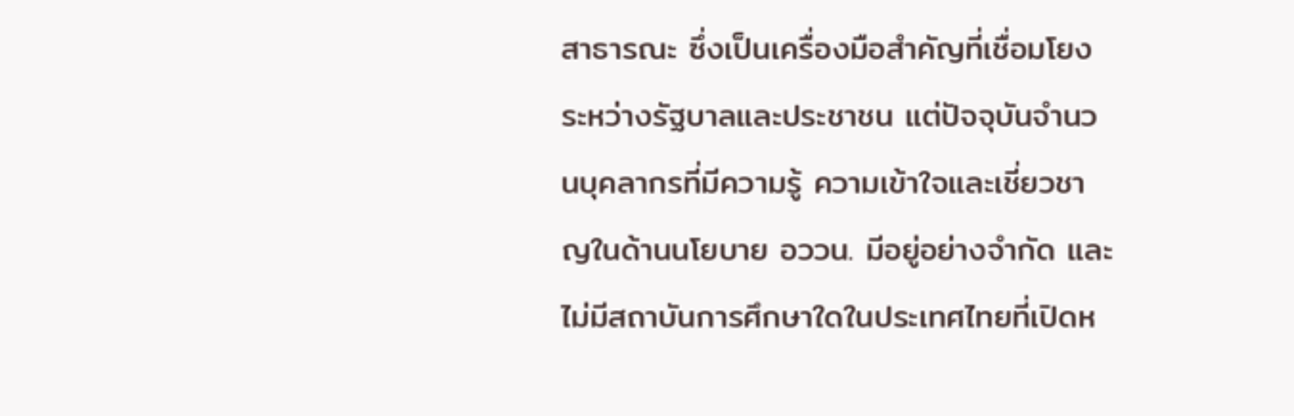สาธารณะ ซึ่งเป็นเครื่องมือสำคัญที่เชื่อมโยงระหว่างรัฐบาลและประชาชน แต่ปัจจุบันจำนวนบุคลากรที่มีความรู้ ความเข้าใจและเชี่ยวชาญในด้านนโยบาย อววน. มีอยู่อย่างจำกัด และไม่มีสถาบันการศึกษาใดในประเทศไทยที่เปิดห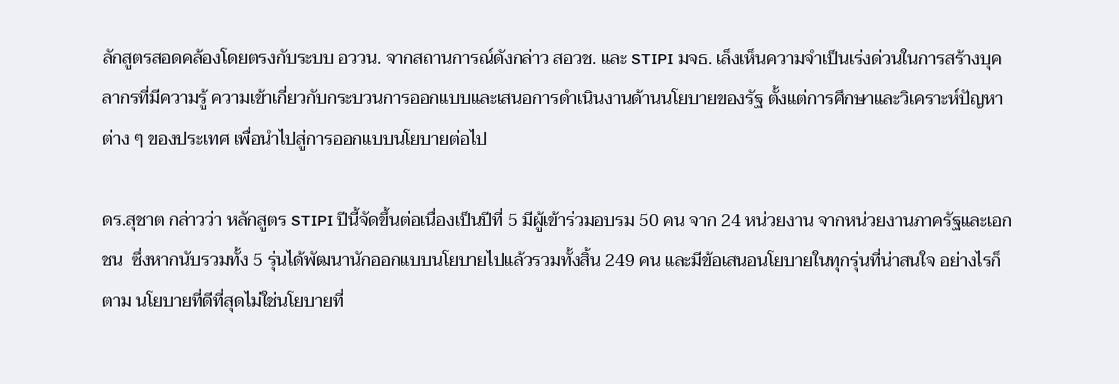ลักสูตรสอดคล้องโดยตรงกับระบบ อววน. จากสถานการณ์ดังกล่าว สอวช. และ STIPI มจธ. เล็งเห็นความจำเป็นเร่งด่วนในการสร้างบุคลากรที่มีความรู้ ความเข้าเกี่ยวกับกระบวนการออกแบบและเสนอการดำเนินงานด้านนโยบายของรัฐ ตั้งแต่การศึกษาและวิเคราะห์ปัญหาต่าง ๆ ของประเทศ เพื่อนำไปสู่การออกแบบนโยบายต่อไป

ดร.สุชาต กล่าวว่า หลักสูตร STIPI ปีนี้จัดขึ้นต่อเนื่องเป็นปีที่ 5 มีผู้เข้าร่วมอบรม 50 คน จาก 24 หน่วยงาน จากหน่วยงานภาครัฐและเอกชน  ซึ่งหากนับรวมทั้ง 5 รุ่นได้พัฒนานักออกแบบนโยบายไปแล้วรวมทั้งสิ้น 249 คน และมีข้อเสนอนโยบายในทุกรุ่นที่น่าสนใจ อย่างไรก็ตาม นโยบายที่ดีที่สุดไม่ใช่นโยบายที่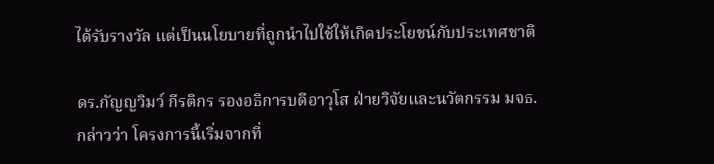ได้รับรางวัล แต่เป็นนโยบายที่ถูกนำไปใช้ให้เกิดประโยชน์กับประเทศชาติ

ดร.กัญญวิมว์ กีรติกร รองอธิการบดีอาวุโส ฝ่ายวิจัยและนวัตกรรม มจธ. กล่าวว่า โครงการนี้เริ่มจากที่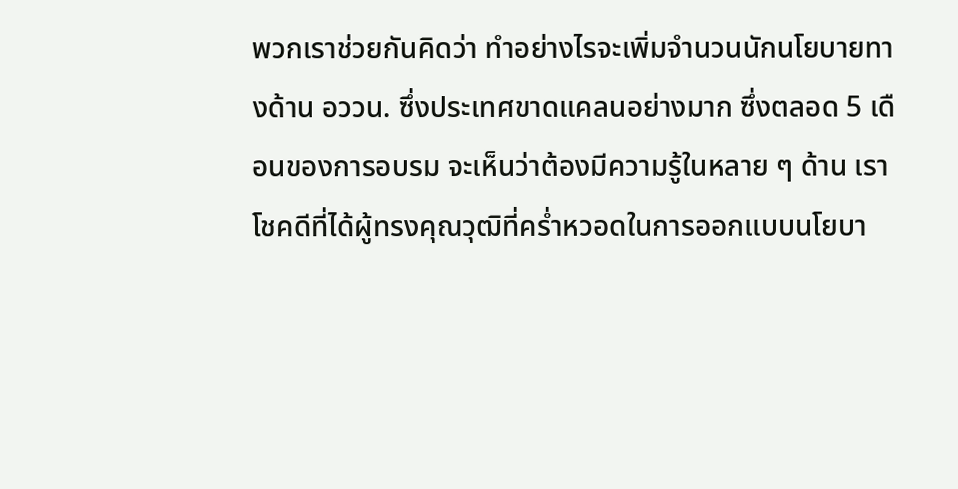พวกเราช่วยกันคิดว่า ทำอย่างไรจะเพิ่มจำนวนนักนโยบายทางด้าน อววน. ซึ่งประเทศขาดแคลนอย่างมาก ซึ่งตลอด 5 เดือนของการอบรม จะเห็นว่าต้องมีความรู้ในหลาย ๆ ด้าน เราโชคดีที่ได้ผู้ทรงคุณวุฒิที่คร่ำหวอดในการออกแบบนโยบา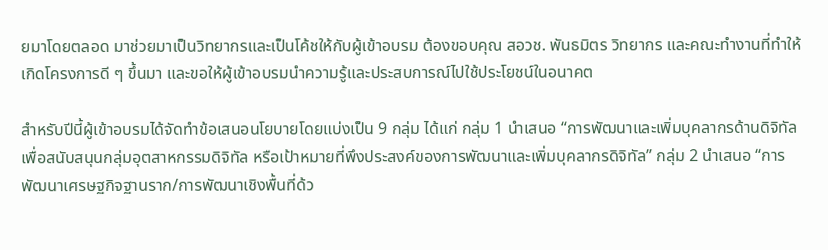ยมาโดยตลอด มาช่วยมาเป็นวิทยากรและเป็นโค้ชให้กับผู้เข้าอบรม ต้องขอบคุณ สอวช. พันธมิตร วิทยากร และคณะทำงานที่ทำให้เกิดโครงการดี ๆ ขึ้นมา และขอให้ผู้เข้าอบรมนำความรู้และประสบการณ์ไปใช้ประโยชน์ในอนาคต

สำหรับปีนี้ผู้เข้าอบรมได้จัดทำข้อเสนอนโยบายโดยแบ่งเป็น 9 กลุ่ม ได้แก่ กลุ่ม 1 นำเสนอ “การพัฒนาและเพิ่มบุคลากรด้านดิจิทัล เพื่อสนับสนุนกลุ่มอุตสาหกรรมดิจิทัล หรือเป้าหมายที่พึงประสงค์ของการพัฒนาและเพิ่มบุคลากรดิจิทัล” กลุ่ม 2 นำเสนอ “การพัฒนาเศรษฐกิจฐานราก/การพัฒนาเชิงพื้นที่ด้ว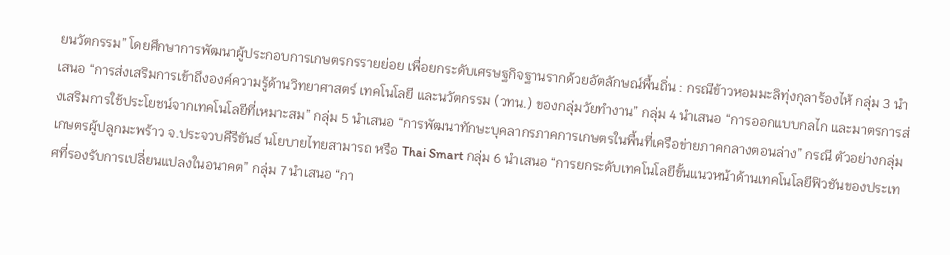ยนวัตกรรม” โดยศึกษาการพัฒนาผู้ประกอบการเกษตรกรรายย่อย เพื่อยกระดับเศรษฐกิจฐานรากด้วยอัตลักษณ์พื้นถิ่น : กรณีข้าวหอมมะลิทุ่งกุลาร้องไห้ กลุ่ม 3 นำเสนอ “การส่งเสริมการเข้าถึงองค์ความรู้ด้านวิทยาศาสตร์ เทคโนโลยี และนวัตกรรม (วทน.) ของกลุ่มวัยทำงาน” กลุ่ม 4 นำเสนอ “การออกแบบกลไก และมาตรการส่งเสริมการใช้ประโยชน์จากเทคโนโลยีที่เหมาะสม” กลุ่ม 5 นำเสนอ “การพัฒนาทักษะบุคลากรภาคการเกษตรในพื้นที่เครือข่ายภาคกลางตอนล่าง” กรณี ตัวอย่างกลุ่มเกษตรผู้ปลูกมะพร้าว จ.ประจวบคีรีขันธ์ นโยบายไทยสามารถ หรือ Thai Smart กลุ่ม 6 นำเสนอ “การยกระดับเทคโนโลยีขั้นแนวหน้าด้านเทคโนโลยีฟิวชันของประเทศที่รองรับการเปลี่ยนแปลงในอนาคต” กลุ่ม 7 นำเสนอ “กา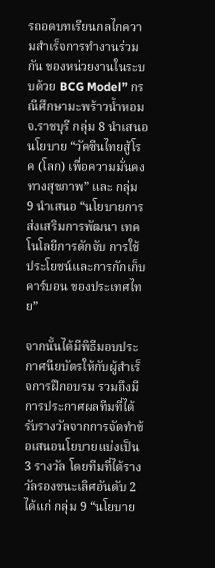รถอดบทเรียนกลไกความสำเร็จการทำงานร่วมกัน ของหน่วยงานในระบบด้วย BCG Model” กรณีศึกษามะพร้าวน้ำหอม จ.ราชบุรี กลุ่ม 8 นำเสนอ นโยบาย “วัคซีนไทยสู้โรค (โลก) เพื่อความมั่นคงทางสุขภาพ” และ กลุ่ม 9 นำเสนอ “นโยบายการส่งเสริมการพัฒนา เทคโนโลยีการดักจับ การใช้ประโยชน์และการกักเก็บคาร์บอน ของประเทศไทย”

จากนั้นได้มีพิธีมอบประกาศนียบัตรให้กับผู้สำเร็จการฝึกอบรม รวมถึงมีการประกาศผลทีมที่ได้รับรางวัลจากการจัดทำข้อเสนอนโยบายแบ่งเป็น 3 รางวัล โดยทีมที่ได้รางวัลรองชนะเลิศอันดับ 2 ได้แก่ กลุ่ม 9 “นโยบาย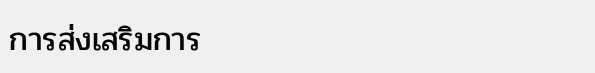การส่งเสริมการ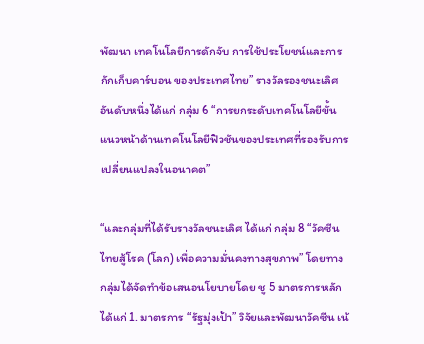พัฒนา เทคโนโลยีการดักจับ การใช้ประโยชน์และการกักเก็บคาร์บอน ของประเทศไทย” รางวัลรองชนะเลิศอันดับหนึ่งได้แก่ กลุ่ม 6 “การยกระดับเทคโนโลยีขั้นแนวหน้าด้านเทคโนโลยีฟิวชันของประเทศที่รองรับการเปลี่ยนแปลงในอนาคต”

“และกลุ่มที่ได้รับรางวัลชนะเลิศ ได้แก่ กลุ่ม 8 “วัคซีนไทยสู้โรค (โลก) เพื่อความมั่นคงทางสุขภาพ” โดยทางกลุ่มได้จัดทำข้อเสนอนโยบายโดย ชู 5 มาตรการหลัก ได้แก่ 1. มาตรการ “รัฐมุ่งเป้า” วิจัยและพัฒนาวัคซีน เน้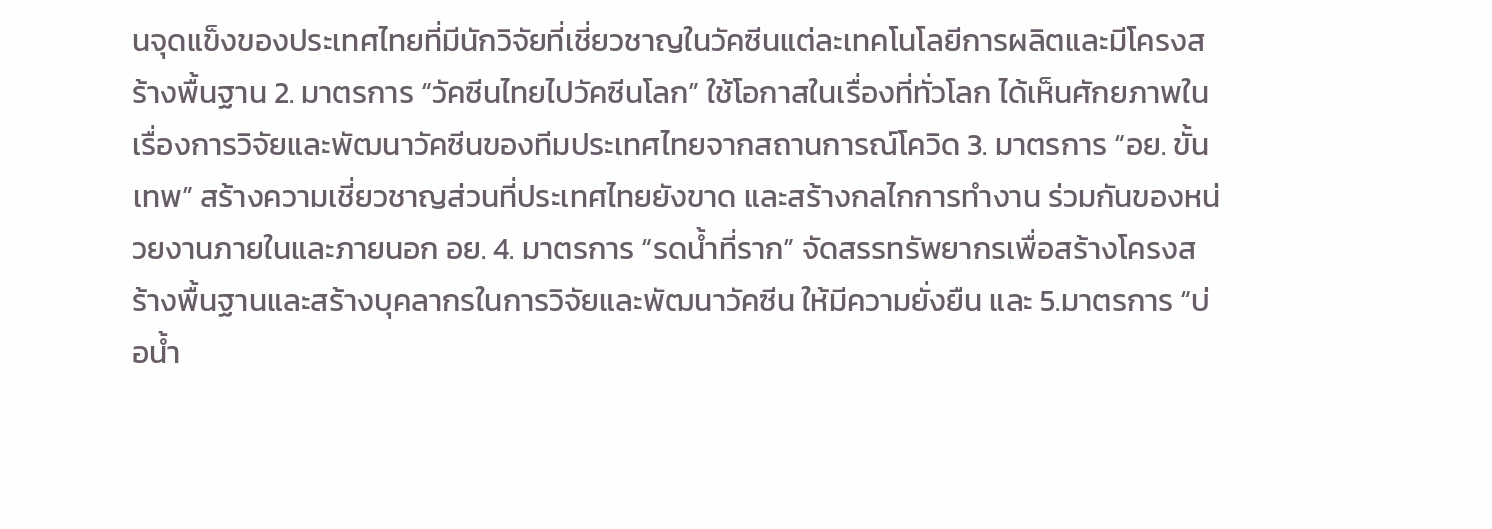นจุดแข็งของประเทศไทยที่มีนักวิจัยที่เชี่ยวชาญในวัคซีนแต่ละเทคโนโลยีการผลิตและมีโครงสร้างพื้นฐาน 2. มาตรการ “วัคซีนไทยไปวัคซีนโลก” ใช้โอกาสในเรื่องที่ทั่วโลก ได้เห็นศักยภาพในเรื่องการวิจัยและพัฒนาวัคซีนของทีมประเทศไทยจากสถานการณ์โควิด 3. มาตรการ “อย. ขั้นเทพ” สร้างความเชี่ยวชาญส่วนที่ประเทศไทยยังขาด และสร้างกลไกการทำงาน ร่วมกันของหน่วยงานภายในและภายนอก อย. 4. มาตรการ “รดน้ำที่ราก” จัดสรรทรัพยากรเพื่อสร้างโครงสร้างพื้นฐานและสร้างบุคลากรในการวิจัยและพัฒนาวัคซีน ให้มีความยั่งยืน และ 5.มาตรการ “บ่อน้ำ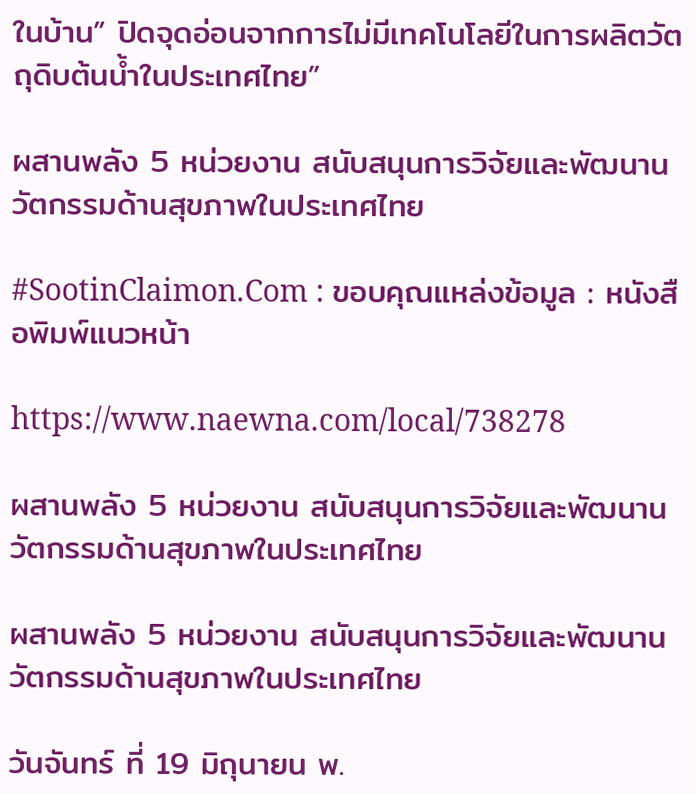ในบ้าน” ปิดจุดอ่อนจากการไม่มีเทคโนโลยีในการผลิตวัตถุดิบต้นน้ำในประเทศไทย”

ผสานพลัง 5 หน่วยงาน สนับสนุนการวิจัยและพัฒนานวัตกรรมด้านสุขภาพในประเทศไทย

#SootinClaimon.Com : ขอบคุณแหล่งข้อมูล : หนังสือพิมพ์แนวหน้า

https://www.naewna.com/local/738278

ผสานพลัง 5 หน่วยงาน สนับสนุนการวิจัยและพัฒนานวัตกรรมด้านสุขภาพในประเทศไทย

ผสานพลัง 5 หน่วยงาน สนับสนุนการวิจัยและพัฒนานวัตกรรมด้านสุขภาพในประเทศไทย

วันจันทร์ ที่ 19 มิถุนายน พ.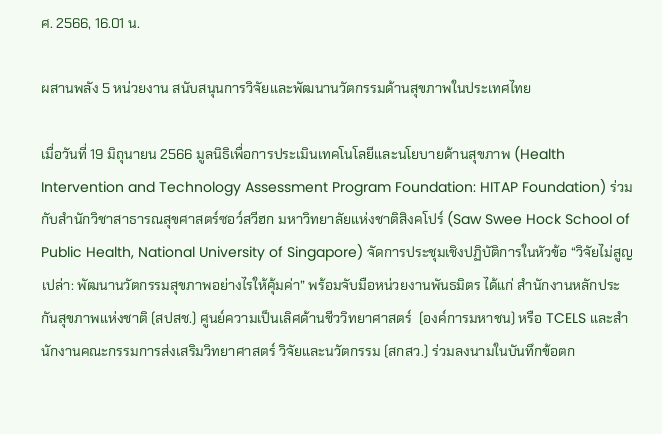ศ. 2566, 16.01 น.

ผสานพลัง 5 หน่วยงาน สนับสนุนการวิจัยและพัฒนานวัตกรรมด้านสุขภาพในประเทศไทย

เมื่อวันที่ 19 มิถุนายน 2566 มูลนิธิเพื่อการประเมินเทคโนโลยีและนโยบายด้านสุขภาพ (Health Intervention and Technology Assessment Program Foundation: HITAP Foundation) ร่วมกับสำนักวิชาสาธารณสุขศาสตร์ซอว์สวีฮก มหาวิทยาลัยแห่งชาติสิงคโปร์ (Saw Swee Hock School of Public Health, National University of Singapore) จัดการประชุมเชิงปฏิบัติการในหัวข้อ “วิจัยไม่สูญเปล่า: พัฒนานวัตกรรมสุขภาพอย่างไรให้คุ้มค่า” พร้อมจับมือหน่วยงานพันธมิตร ได้แก่ สำนักงานหลักประกันสุขภาพแห่งชาติ (สปสช.) ศูนย์ความเป็นเลิศด้านชีววิทยาศาสตร์  (องค์การมหาชน) หรือ TCELS และสำนักงานคณะกรรมการส่งเสริมวิทยาศาสตร์ วิจัยและนวัตกรรม (สกสว.) ร่วมลงนามในบันทึกข้อตก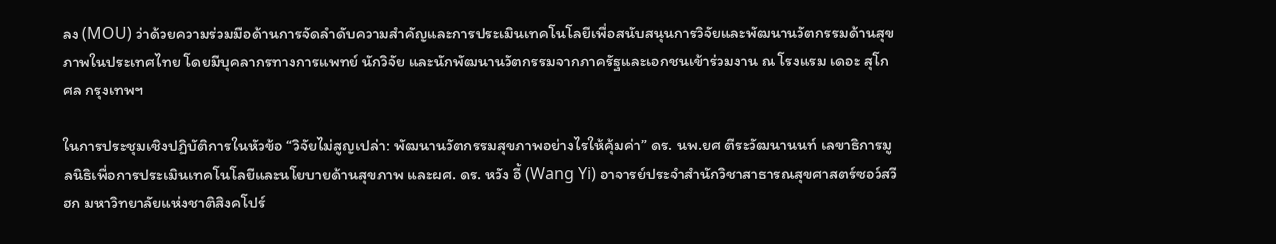ลง (MOU) ว่าด้วยความร่วมมือด้านการจัดลำดับความสำคัญและการประเมินเทคโนโลยีเพื่อสนับสนุนการวิจัยและพัฒนานวัตกรรมด้านสุขภาพในประเทศไทย โดยมีบุคลากรทางการแพทย์ นักวิจัย และนักพัฒนานวัตกรรมจากภาครัฐและเอกชนเข้าร่วมงาน ณ โรงแรม เดอะ สุโกศล กรุงเทพฯ

ในการประชุมเชิงปฏิบัติการในหัวข้อ “วิจัยไม่สูญเปล่า: พัฒนานวัตกรรมสุขภาพอย่างไรให้คุ้มค่า” ดร. นพ.ยศ ตีระวัฒนานนท์ เลขาธิการมูลนิธิเพื่อการประเมินเทคโนโลยีและนโยบายด้านสุขภาพ และผศ. ดร. หวัง อี้ (Wang Yi) อาจารย์ประจำสำนักวิชาสาธารณสุขศาสตร์ซอว์สวีฮก มหาวิทยาลัยแห่งชาติสิงคโปร์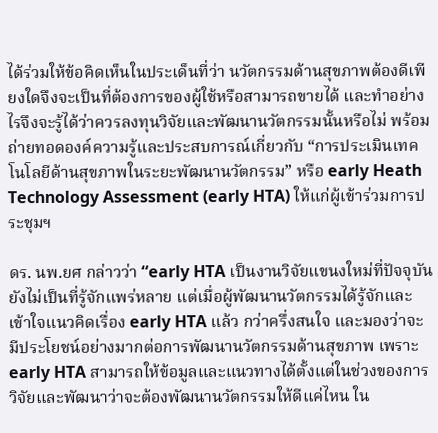ได้ร่วมให้ข้อคิดเห็นในประเด็นที่ว่า นวัตกรรมด้านสุขภาพต้องดีเพียงใดจึงจะเป็นที่ต้องการของผู้ใช้หรือสามารถขายได้ และทำอย่างไรจึงจะรู้ได้ว่าควรลงทุนวิจัยและพัฒนานวัตกรรมนั้นหรือไม่ พร้อมถ่ายทอดองค์ความรู้และประสบการณ์เกี่ยวกับ “การประเมินเทคโนโลยีด้านสุขภาพในระยะพัฒนานวัตกรรม” หรือ early Heath Technology Assessment (early HTA) ให้แก่ผู้เข้าร่วมการประชุมฯ

ดร. นพ.ยศ กล่าวว่า “early HTA เป็นงานวิจัยแขนงใหม่ที่ปัจจุบันยังไม่เป็นที่รู้จักแพร่หลาย แต่เมื่อผู้พัฒนานวัตกรรมได้รู้จักและเข้าใจแนวคิดเรื่อง early HTA แล้ว กว่าครึ่งสนใจ และมองว่าจะมีประโยชน์อย่างมากต่อการพัฒนานวัตกรรมด้านสุขภาพ เพราะ early HTA สามารถให้ข้อมูลและแนวทางได้ตั้งแต่ในช่วงของการวิจัยและพัฒนาว่าจะต้องพัฒนานวัตกรรมให้ดีแค่ไหน ใน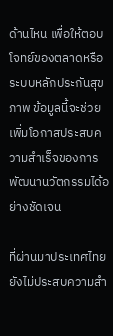ด้านไหน เพื่อให้ตอบโจทย์ของตลาดหรือระบบหลักประกันสุขภาพ ข้อมูลนี้จะช่วยเพิ่มโอกาสประสบความสำเร็จของการพัฒนานวัตกรรมได้อย่างชัดเจน

ที่ผ่านมาประเทศไทยยังไม่ประสบความสำ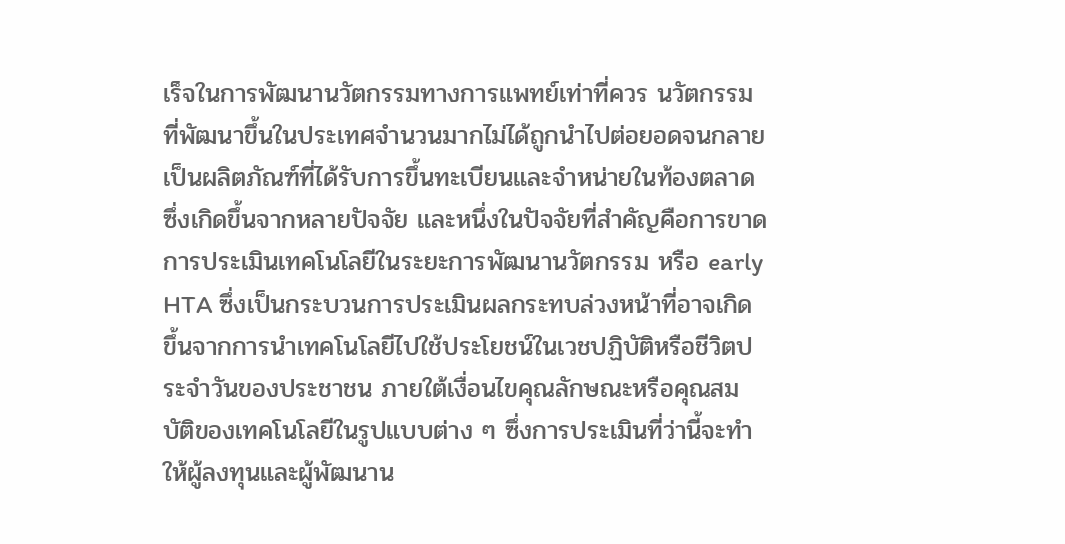เร็จในการพัฒนานวัตกรรมทางการแพทย์เท่าที่ควร นวัตกรรมที่พัฒนาขึ้นในประเทศจำนวนมากไม่ได้ถูกนำไปต่อยอดจนกลายเป็นผลิตภัณฑ์ที่ได้รับการขึ้นทะเบียนและจำหน่ายในท้องตลาด ซึ่งเกิดขึ้นจากหลายปัจจัย และหนึ่งในปัจจัยที่สำคัญคือการขาดการประเมินเทคโนโลยีในระยะการพัฒนานวัตกรรม หรือ early HTA ซึ่งเป็นกระบวนการประเมินผลกระทบล่วงหน้าที่อาจเกิดขึ้นจากการนำเทคโนโลยีไปใช้ประโยชน์ในเวชปฏิบัติหรือชีวิตประจำวันของประชาชน ภายใต้เงื่อนไขคุณลักษณะหรือคุณสมบัติของเทคโนโลยีในรูปแบบต่าง ๆ ซึ่งการประเมินที่ว่านี้จะทำให้ผู้ลงทุนและผู้พัฒนาน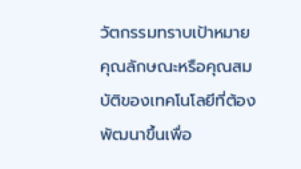วัตกรรมทราบเป้าหมายคุณลักษณะหรือคุณสมบัติของเทคโนโลยีที่ต้องพัฒนาขึ้นเพื่อ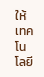ให้เทคโนโลยี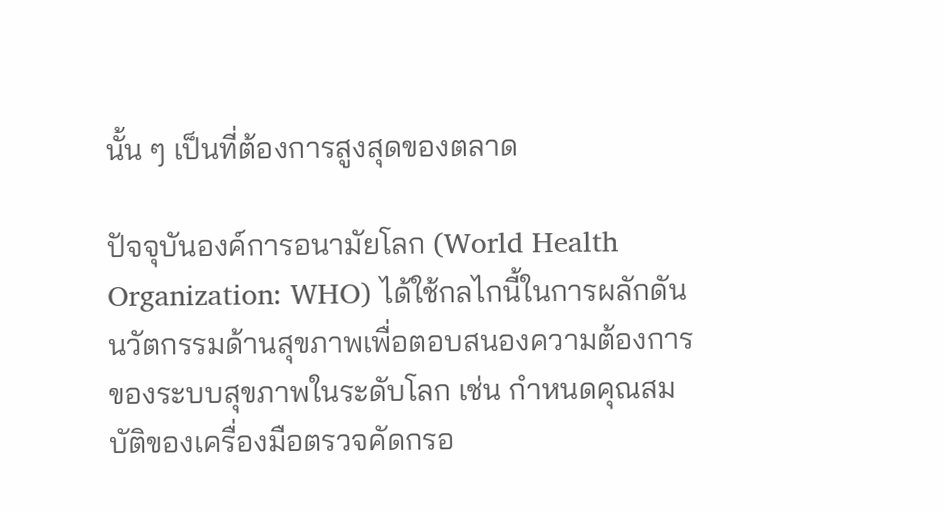นั้น ๆ เป็นที่ต้องการสูงสุดของตลาด

ปัจจุบันองค์การอนามัยโลก (World Health Organization: WHO) ได้ใช้กลไกนี้ในการผลักดันนวัตกรรมด้านสุขภาพเพื่อตอบสนองความต้องการของระบบสุขภาพในระดับโลก เช่น กำหนดคุณสมบัติของเครื่องมือตรวจคัดกรอ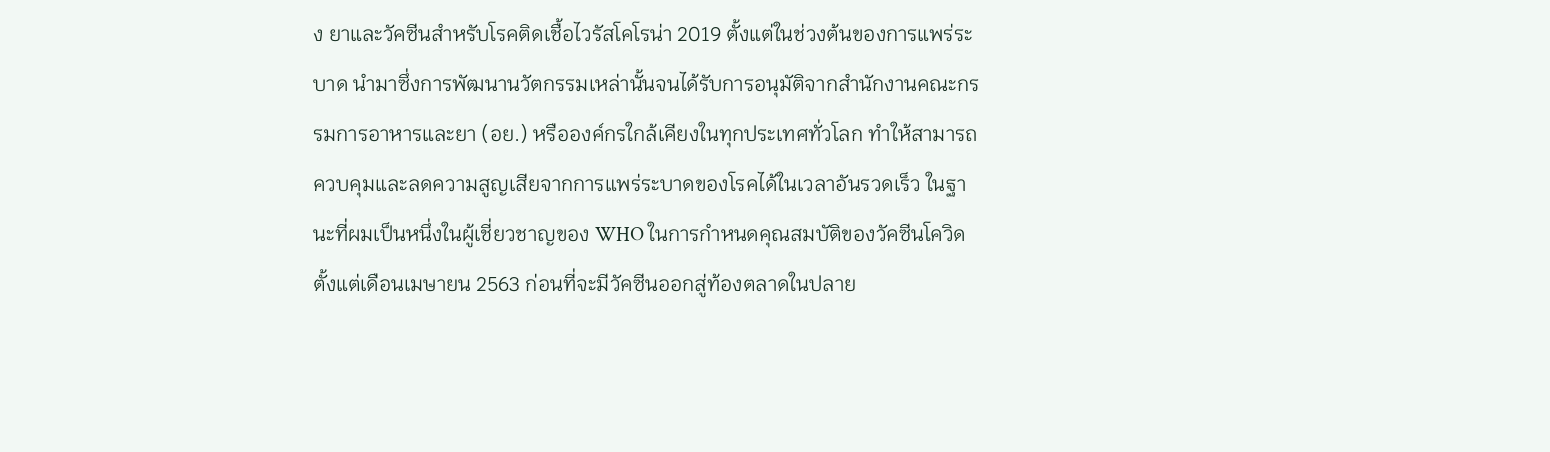ง ยาและวัคซีนสำหรับโรคติดเชื้อไวรัสโคโรน่า 2019 ตั้งแต่ในช่วงต้นของการแพร่ระบาด นำมาซึ่งการพัฒนานวัตกรรมเหล่านั้นจนได้รับการอนุมัติจากสำนักงานคณะกรรมการอาหารและยา (อย.) หรือองค์กรใกล้เคียงในทุกประเทศทั่วโลก ทำให้สามารถควบคุมและลดความสูญเสียจากการแพร่ระบาดของโรคได้ในเวลาอันรวดเร็ว ในฐานะที่ผมเป็นหนึ่งในผู้เชี่ยวชาญของ WHO ในการกำหนดคุณสมบัติของวัคซีนโควิดตั้งแต่เดือนเมษายน 2563 ก่อนที่จะมีวัคซีนออกสู่ท้องตลาดในปลาย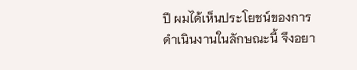ปี ผมได้เห็นประโยชน์ของการดำเนินงานในลักษณะนี้ จึงอยา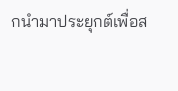กนำมาประยุกต์เพื่อส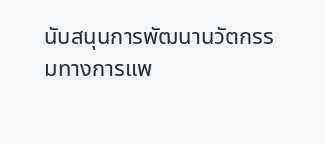นับสนุนการพัฒนานวัตกรรมทางการแพ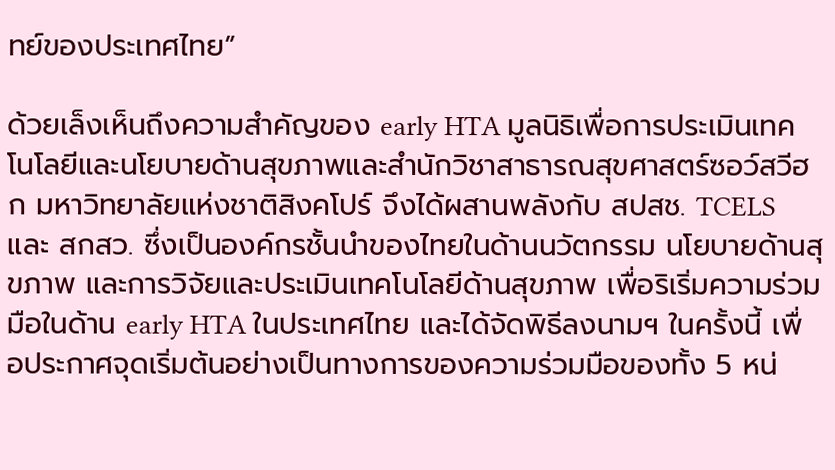ทย์ของประเทศไทย”

ด้วยเล็งเห็นถึงความสำคัญของ early HTA มูลนิธิเพื่อการประเมินเทคโนโลยีและนโยบายด้านสุขภาพและสำนักวิชาสาธารณสุขศาสตร์ซอว์สวีฮก มหาวิทยาลัยแห่งชาติสิงคโปร์ จึงได้ผสานพลังกับ สปสช. TCELS และ สกสว. ซึ่งเป็นองค์กรชั้นนำของไทยในด้านนวัตกรรม นโยบายด้านสุขภาพ และการวิจัยและประเมินเทคโนโลยีด้านสุขภาพ เพื่อริเริ่มความร่วมมือในด้าน early HTA ในประเทศไทย และได้จัดพิธีลงนามฯ ในครั้งนี้ เพื่อประกาศจุดเริ่มต้นอย่างเป็นทางการของความร่วมมือของทั้ง 5 หน่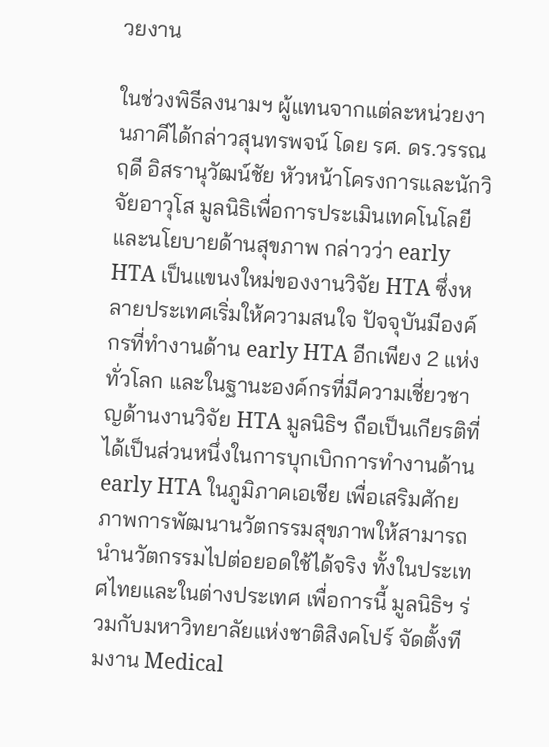วยงาน

ในช่วงพิธีลงนามฯ ผู้แทนจากแต่ละหน่วยงานภาคีได้กล่าวสุนทรพจน์ โดย รศ. ดร.วรรณฤดี อิสรานุวัฒน์ชัย หัวหน้าโครงการและนักวิจัยอาวุโส มูลนิธิเพื่อการประเมินเทคโนโลยีและนโยบายด้านสุขภาพ กล่าวว่า early HTA เป็นแขนงใหม่ของงานวิจัย HTA ซึ่งหลายประเทศเริ่มให้ความสนใจ ปัจจุบันมีองค์กรที่ทำงานด้าน early HTA อีกเพียง 2 แห่งทั่วโลก และในฐานะองค์กรที่มีความเชี่ยวชาญด้านงานวิจัย HTA มูลนิธิฯ ถือเป็นเกียรติที่ได้เป็นส่วนหนึ่งในการบุกเบิกการทำงานด้าน early HTA ในภูมิภาคเอเชีย เพื่อเสริมศักยภาพการพัฒนานวัตกรรมสุขภาพให้สามารถนำนวัตกรรมไปต่อยอดใช้ได้จริง ทั้งในประเทศไทยและในต่างประเทศ เพื่อการนี้ มูลนิธิฯ ร่วมกับมหาวิทยาลัยแห่งชาติสิงคโปร์ จัดตั้งทีมงาน Medical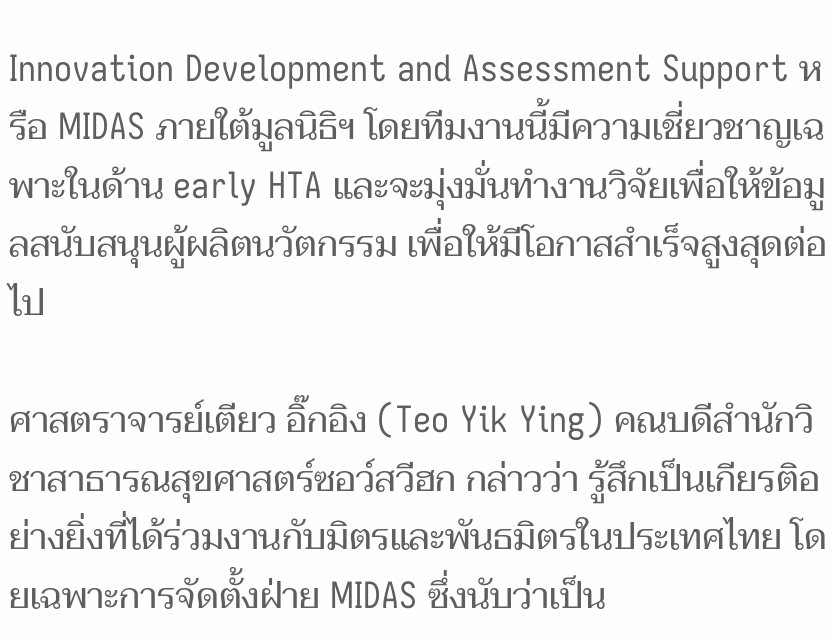Innovation Development and Assessment Support หรือ MIDAS ภายใต้มูลนิธิฯ โดยทีมงานนี้มีความเชี่ยวชาญเฉพาะในด้าน early HTA และจะมุ่งมั่นทำงานวิจัยเพื่อให้ข้อมูลสนับสนุนผู้ผลิตนวัตกรรม เพื่อให้มีโอกาสสำเร็จสูงสุดต่อไป

ศาสตราจารย์เตียว อิ๊กอิง (Teo Yik Ying) คณบดีสำนักวิชาสาธารณสุขศาสตร์ซอว์สวีฮก กล่าวว่า รู้สึกเป็นเกียรติอย่างยิ่งที่ได้ร่วมงานกับมิตรและพันธมิตรในประเทศไทย โดยเฉพาะการจัดตั้งฝ่าย MIDAS ซึ่งนับว่าเป็น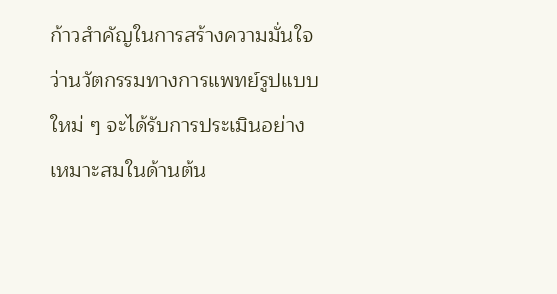ก้าวสำคัญในการสร้างความมั่นใจว่านวัตกรรมทางการแพทย์รูปแบบใหม่ ๆ จะได้รับการประเมินอย่างเหมาะสมในด้านต้น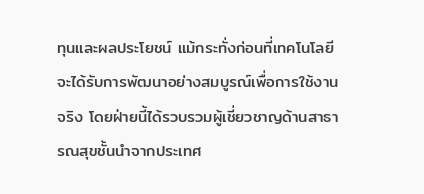ทุนและผลประโยชน์ แม้กระทั่งก่อนที่เทคโนโลยีจะได้รับการพัฒนาอย่างสมบูรณ์เพื่อการใช้งานจริง โดยฝ่ายนี้ได้รวบรวมผู้เชี่ยวชาญด้านสาธารณสุขชั้นนำจากประเทศ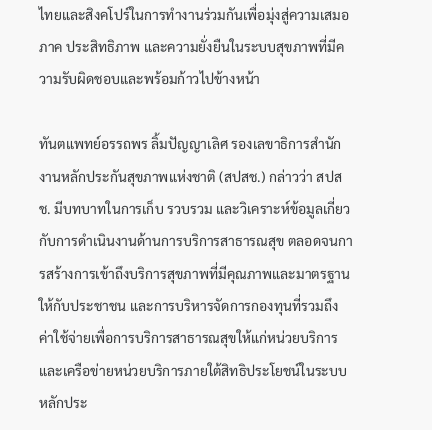ไทยและสิงคโปร์ในการทำงานร่วมกันเพื่อมุ่งสู่ความเสมอภาค ประสิทธิภาพ และความยั่งยืนในระบบสุขภาพที่มีความรับผิดชอบและพร้อมก้าวไปข้างหน้า

ทันตแพทย์อรรถพร ลิ้มปัญญาเลิศ รองเลขาธิการสำนักงานหลักประกันสุขภาพแห่งชาติ (สปสช.) กล่าวว่า สปสช. มีบทบาทในการเก็บ รวบรวม และวิเคราะห์ข้อมูลเกี่ยวกับการดำเนินงานด้านการบริการสาธารณสุข ตลอดจนการสร้างการเข้าถึงบริการสุขภาพที่มีคุณภาพและมาตรฐานให้กับประชาชน และการบริหารจัดการกองทุนที่รวมถึงค่าใช้จ่ายเพื่อการบริการสาธารณสุขให้แก่หน่วยบริการและเครือข่ายหน่วยบริการภายใต้สิทธิประโยชน์ในระบบหลักประ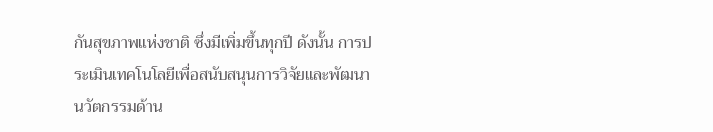กันสุขภาพแห่งชาติ ซึ่งมีเพิ่มขึ้นทุกปี ดังนั้น การประเมินเทคโนโลยีเพื่อสนับสนุนการวิจัยและพัฒนานวัตกรรมด้าน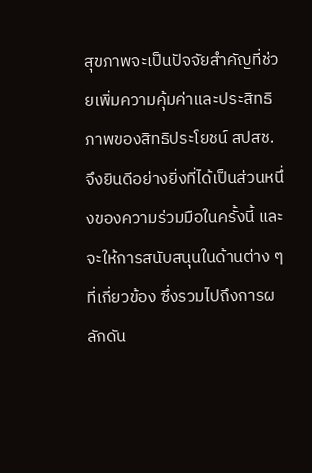สุขภาพจะเป็นปัจจัยสำคัญที่ช่วยเพิ่มความคุ้มค่าและประสิทธิภาพของสิทธิประโยชน์ สปสช. จึงยินดีอย่างยิ่งที่ได้เป็นส่วนหนึ่งของความร่วมมือในครั้งนี้ และจะให้การสนับสนุนในด้านต่าง ๆ ที่เกี่ยวข้อง ซึ่งรวมไปถึงการผลักดัน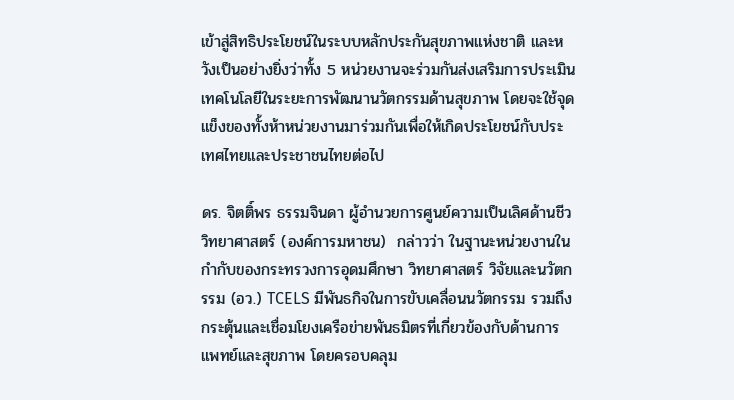เข้าสู่สิทธิประโยชน์ในระบบหลักประกันสุขภาพแห่งชาติ และหวังเป็นอย่างยิ่งว่าทั้ง 5 หน่วยงานจะร่วมกันส่งเสริมการประเมินเทคโนโลยีในระยะการพัฒนานวัตกรรมด้านสุขภาพ โดยจะใช้จุดแข็งของทั้งห้าหน่วยงานมาร่วมกันเพื่อให้เกิดประโยชน์กับประเทศไทยและประชาชนไทยต่อไป

ดร. จิตติ์พร ธรรมจินดา ผู้อำนวยการศูนย์ความเป็นเลิศด้านชีววิทยาศาสตร์ (องค์การมหาชน)  กล่าวว่า ในฐานะหน่วยงานในกำกับของกระทรวงการอุดมศึกษา วิทยาศาสตร์ วิจัยและนวัตกรรม (อว.) TCELS มีพันธกิจในการขับเคลื่อนนวัตกรรม รวมถึงกระตุ้นและเชื่อมโยงเครือข่ายพันธมิตรที่เกี่ยวข้องกับด้านการแพทย์และสุขภาพ โดยครอบคลุม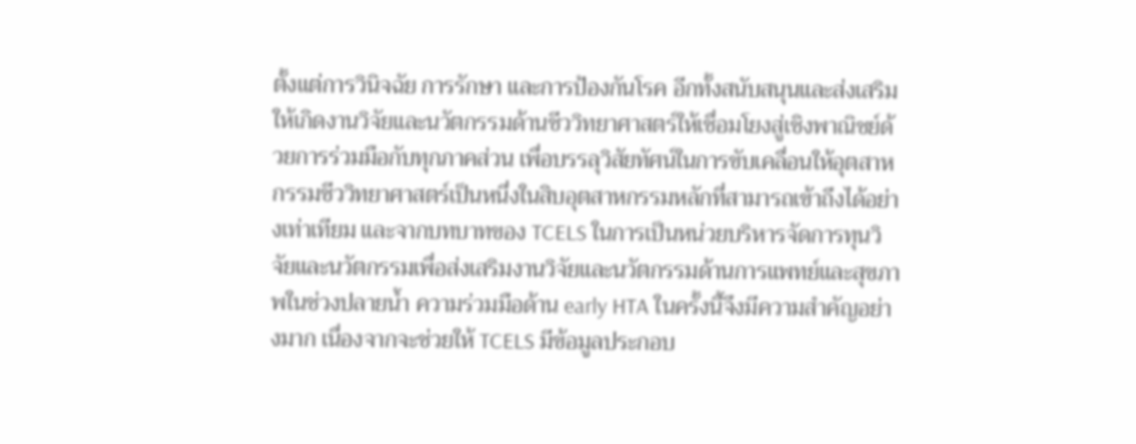ตั้งแต่การวินิจฉัย การรักษา และการป้องกันโรค อีกทั้งสนับสนุนและส่งเสริมให้เกิดงานวิจัยและนวัตกรรมด้านชีววิทยาศาสตร์ให้เชื่อมโยงสู่เชิงพาณิชย์ด้วยการร่วมมือกับทุกภาคส่วน เพื่อบรรลุวิสัยทัศน์ในการขับเคลื่อนให้อุตสาหกรรมชีววิทยาศาสตร์เป็นหนึ่งในสิบอุตสาหกรรมหลักที่สามารถเข้าถึงได้อย่างเท่าเทียม และจากบทบาทของ TCELS ในการเป็นหน่วยบริหารจัดการทุนวิจัยและนวัตกรรมเพื่อส่งเสริมงานวิจัยและนวัตกรรมด้านการแพทย์และสุขภาพในช่วงปลายน้ำ ความร่วมมือด้าน early HTA ในครั้งนี้จึงมีความสำคัญอย่างมาก เนื่องจากจะช่วยให้ TCELS มีข้อมูลประกอบ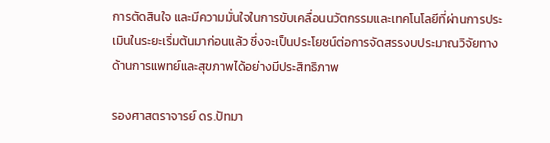การตัดสินใจ และมีความมั่นใจในการขับเคลื่อนนวัตกรรมและเทคโนโลยีที่ผ่านการประเมินในระยะเริ่มต้นมาก่อนแล้ว ซึ่งจะเป็นประโยชน์ต่อการจัดสรรงบประมาณวิจัยทางด้านการแพทย์และสุขภาพได้อย่างมีประสิทธิภาพ

รองศาสตราจารย์ ดร.ปัทมา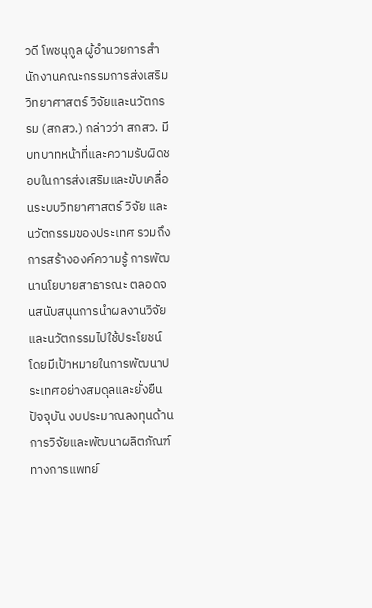วดี โพชนุกูล ผู้อำนวยการสำนักงานคณะกรรมการส่งเสริมวิทยาศาสตร์ วิจัยและนวัตกรรม (สกสว.) กล่าวว่า สกสว. มีบทบาทหน้าที่และความรับผิดชอบในการส่งเสริมและขับเคลื่อนระบบวิทยาศาสตร์ วิจัย และนวัตกรรมของประเทศ รวมถึงการสร้างองค์ความรู้ การพัฒนานโยบายสาธารณะ ตลอดจนสนับสนุนการนำผลงานวิจัยและนวัตกรรมไปใช้ประโยชน์ โดยมีเป้าหมายในการพัฒนาประเทศอย่างสมดุลและยั่งยืน ปัจจุบัน งบประมาณลงทุนด้านการวิจัยและพัฒนาผลิตภัณฑ์ทางการแพทย์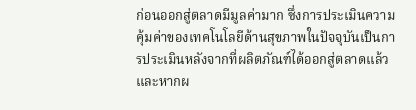ก่อนออกสู่ตลาดมีมูลค่ามาก ซึ่งการประเมินความคุ้มค่าของเทคโนโลยีด้านสุขภาพในปัจจุบันเป็นการประเมินหลังจากที่ผลิตภัณฑ์ได้ออกสู่ตลาดแล้ว และหากผ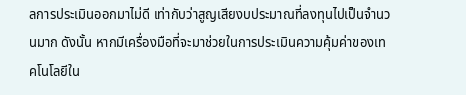ลการประเมินออกมาไม่ดี เท่ากับว่าสูญเสียงบประมาณที่ลงทุนไปเป็นจำนวนมาก ดังนั้น หากมีเครื่องมือที่จะมาช่วยในการประเมินความคุ้มค่าของเทคโนโลยีใน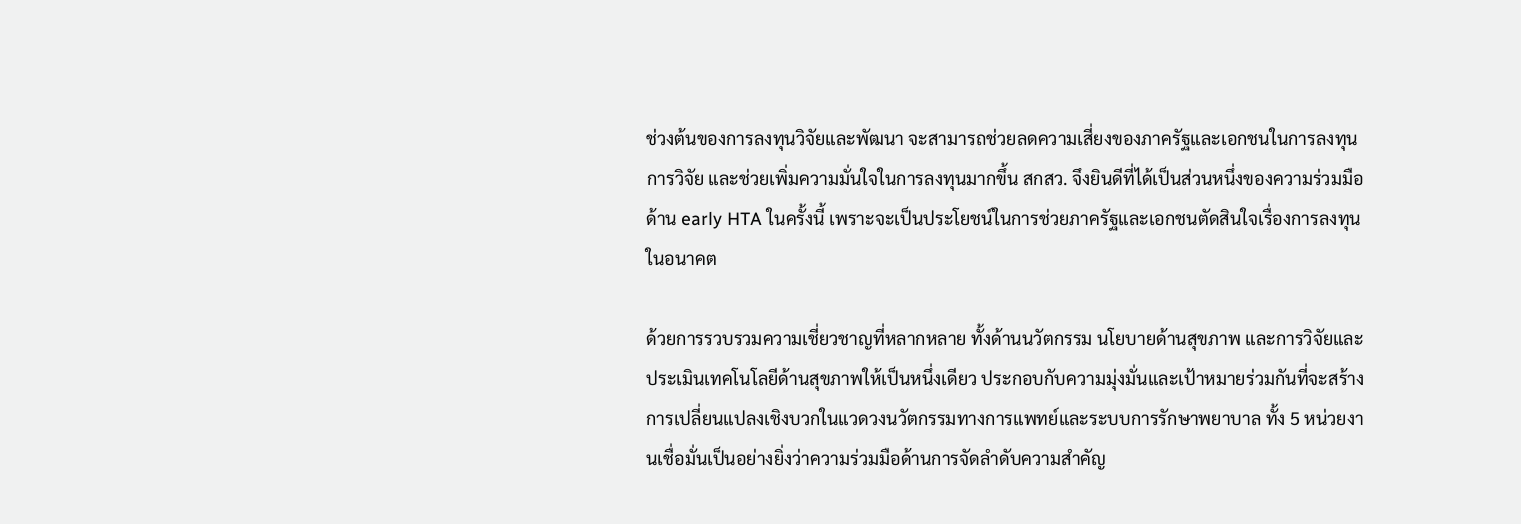ช่วงต้นของการลงทุนวิจัยและพัฒนา จะสามารถช่วยลดความเสี่ยงของภาครัฐและเอกชนในการลงทุนการวิจัย และช่วยเพิ่มความมั่นใจในการลงทุนมากขึ้น สกสว. จึงยินดีที่ได้เป็นส่วนหนึ่งของความร่วมมือด้าน early HTA ในครั้งนี้ เพราะจะเป็นประโยชน์ในการช่วยภาครัฐและเอกชนตัดสินใจเรื่องการลงทุนในอนาคต

ด้วยการรวบรวมความเชี่ยวชาญที่หลากหลาย ทั้งด้านนวัตกรรม นโยบายด้านสุขภาพ และการวิจัยและประเมินเทคโนโลยีด้านสุขภาพให้เป็นหนึ่งเดียว ประกอบกับความมุ่งมั่นและเป้าหมายร่วมกันที่จะสร้างการเปลี่ยนแปลงเชิงบวกในแวดวงนวัตกรรมทางการแพทย์และระบบการรักษาพยาบาล ทั้ง 5 หน่วยงานเชื่อมั่นเป็นอย่างยิ่งว่าความร่วมมือด้านการจัดลำดับความสำคัญ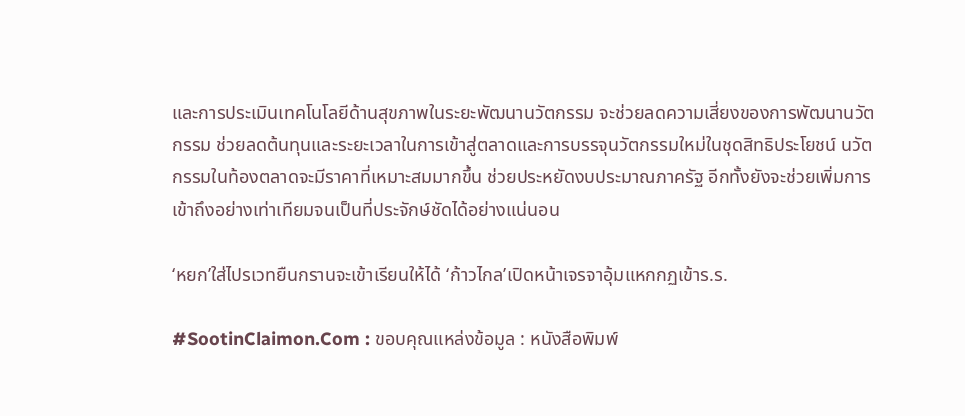และการประเมินเทคโนโลยีด้านสุขภาพในระยะพัฒนานวัตกรรม จะช่วยลดความเสี่ยงของการพัฒนานวัตกรรม ช่วยลดต้นทุนและระยะเวลาในการเข้าสู่ตลาดและการบรรจุนวัตกรรมใหม่ในชุดสิทธิประโยชน์ นวัตกรรมในท้องตลาดจะมีราคาที่เหมาะสมมากขึ้น ช่วยประหยัดงบประมาณภาครัฐ อีกทั้งยังจะช่วยเพิ่มการเข้าถึงอย่างเท่าเทียมจนเป็นที่ประจักษ์ชัดได้อย่างแน่นอน

‘หยก’ใส่ไปรเวทยืนกรานจะเข้าเรียนให้ได้ ‘ก้าวไกล’เปิดหน้าเจรจาอุ้มแหกกฏเข้าร.ร.

#SootinClaimon.Com : ขอบคุณแหล่งข้อมูล : หนังสือพิมพ์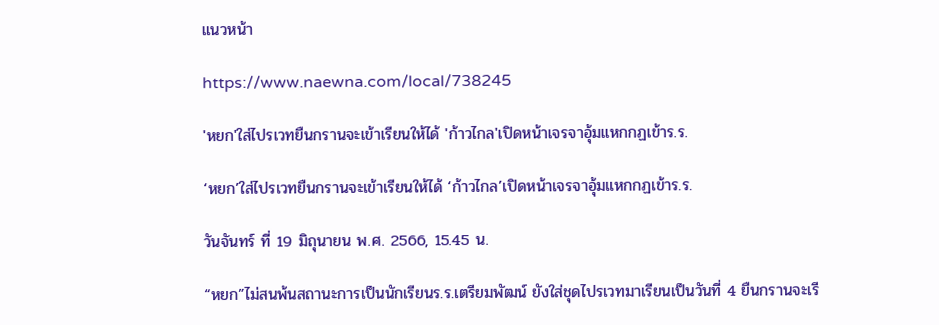แนวหน้า

https://www.naewna.com/local/738245

'หยก'ใส่ไปรเวทยืนกรานจะเข้าเรียนให้ได้ 'ก้าวไกล'เปิดหน้าเจรจาอุ้มแหกกฏเข้าร.ร.

‘หยก’ใส่ไปรเวทยืนกรานจะเข้าเรียนให้ได้ ‘ก้าวไกล’เปิดหน้าเจรจาอุ้มแหกกฏเข้าร.ร.

วันจันทร์ ที่ 19 มิถุนายน พ.ศ. 2566, 15.45 น.

“หยก”ไม่สนพ้นสถานะการเป็นนักเรียนร.ร.เตรียมพัฒน์ ยังใส่ชุดไปรเวทมาเรียนเป็นวันที่ 4 ยืนกรานจะเรี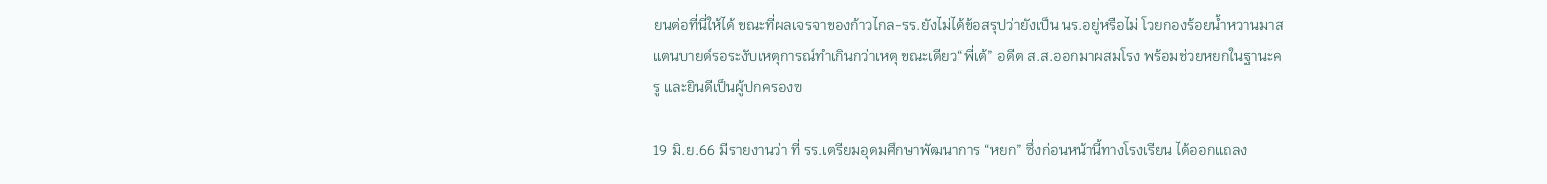ยนต่อที่นี่ให้ได้ ขณะที่ผลเจรจาของก้าวไกล-รร.ยังไม่ได้ข้อสรุปว่ายังเป็น นร.อยู่หรือไม่ โวยกองร้อยน้ำหวานมาสแตนบายด์รอระงับเหตุการณ์ทำเกินกว่าเหตุ ขณะเดียว“พี่เต้” อดีต ส.ส.ออกมาผสมโรง พร้อมช่วยหยกในฐานะครู และยินดีเป็นผู้ปกครองฃ

19 มิ.ย.66 มีรายงานว่า ที่ รร.เตรียมอุดมศึกษาพัฒนาการ “หยก” ซึ่งก่อนหน้านี้ทางโรงเรียน ได้ออกแถลง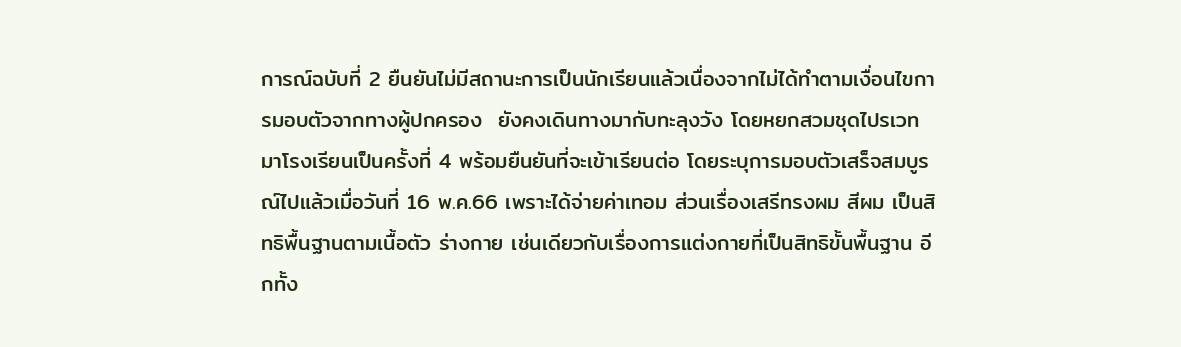การณ์ฉบับที่ 2 ยืนยันไม่มีสถานะการเป็นนักเรียนแล้วเนื่องจากไม่ได้ทำตามเงื่อนไขการมอบตัวจากทางผู้ปกครอง  ยังคงเดินทางมากับทะลุงวัง โดยหยกสวมชุดไปรเวทมาโรงเรียนเป็นครั้งที่ 4 พร้อมยืนยันที่จะเข้าเรียนต่อ โดยระบุการมอบตัวเสร็จสมบูรณ์ไปแล้วเมื่อวันที่ 16 พ.ค.66 เพราะได้จ่ายค่าเทอม ส่วนเรื่องเสรีทรงผม สีผม เป็นสิทธิพื้นฐานตามเนื้อตัว ร่างกาย เช่นเดียวกับเรื่องการแต่งกายที่เป็นสิทธิขั้นพื้นฐาน อีกทั้ง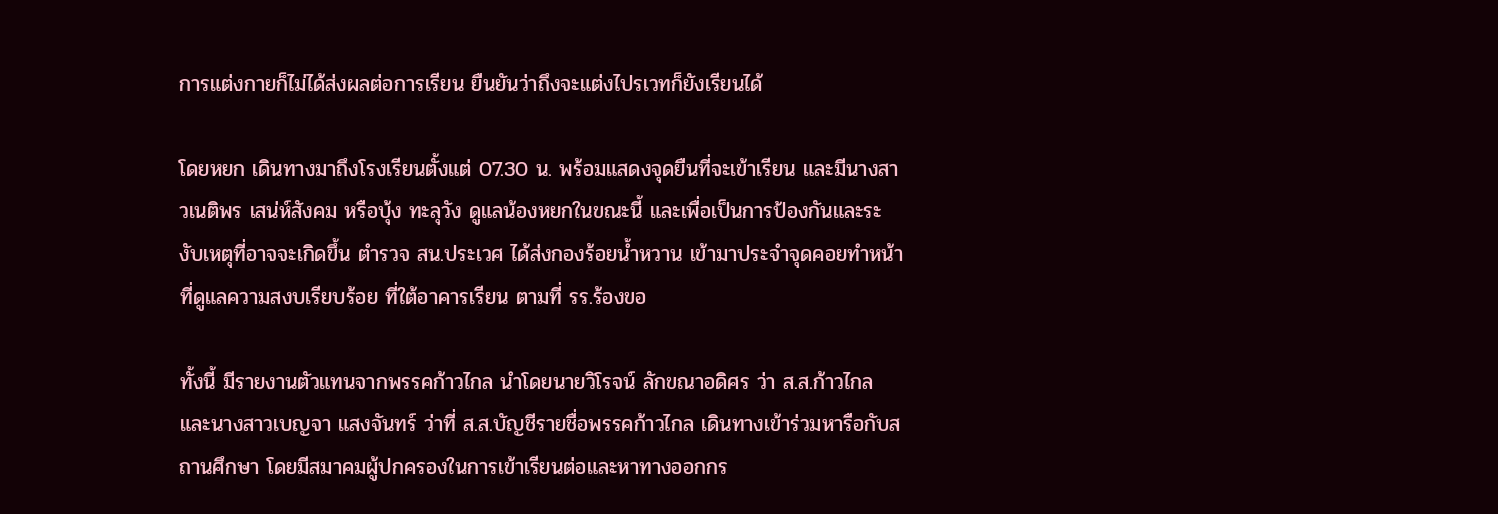การแต่งกายก็ไม่ได้ส่งผลต่อการเรียน ยืนยันว่าถึงจะแต่งไปรเวทก็ยังเรียนได้

โดยหยก เดินทางมาถึงโรงเรียนตั้งแต่ 07.30 น. พร้อมแสดงจุดยืนที่จะเข้าเรียน และมีนางสาวเนติพร เสน่ห์สังคม หรือบุ้ง ทะลุวัง ดูแลน้องหยกในขณะนี้ และเพื่อเป็นการป้องกันและระงับเหตุที่อาจจะเกิดขึ้น ตำรวจ สน.ประเวศ ได้ส่งกองร้อยน้ำหวาน เข้ามาประจำจุดคอยทำหน้าที่ดูแลความสงบเรียบร้อย ที่ใต้อาคารเรียน ตามที่ รร.ร้องขอ

ทั้งนี้ มีรายงานตัวแทนจากพรรคก้าวไกล นำโดยนายวิโรจน์ ลักขณาอดิศร ว่า ส.ส.ก้าวไกล และนางสาวเบญจา แสงจันทร์ ว่าที่ ส.ส.บัญชีรายชื่อพรรคก้าวไกล เดินทางเข้าร่วมหารือกับสถานศึกษา โดยมีสมาคมผู้ปกครองในการเข้าเรียนต่อและหาทางออกกร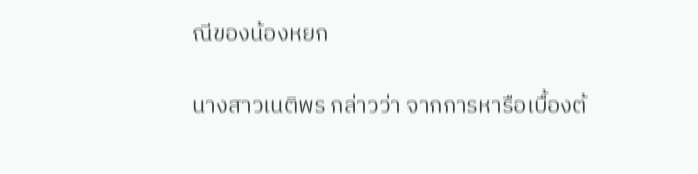ณีของน้องหยก

นางสาวเนติพร กล่าวว่า จากการหารือเบื้องต้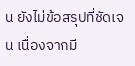น ยังไม่ข้อสรุปที่ชัดเจน เนื่องจากมี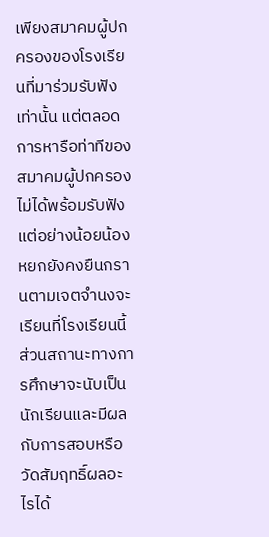เพียงสมาคมผู้ปกครองของโรงเรียนที่มาร่วมรับฟังเท่านั้น แต่ตลอดการหารือท่าทีของสมาคมผู้ปกครองไม่ได้พร้อมรับฟัง แต่อย่างน้อยน้องหยกยังคงยืนกรานตามเจตจำนงจะเรียนที่โรงเรียนนี้ ส่วนสถานะทางการศึกษาจะนับเป็นนักเรียนและมีผลกับการสอบหรือวัดสัมฤทธิ์ผลอะไรได้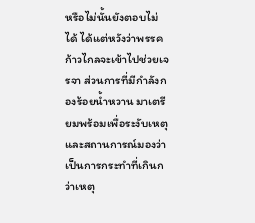หรือไม่นั้นยังตอบไม่ได้ ได้แต่หวังว่าพรรคก้าวไกลจะเข้าไปช่วยเจรจา ส่วนการที่มีกำลังกองร้อยน้ำหวาน มาเตรียมพร้อมเพื่อระงับเหตุและสถานการณ์มองว่าเป็นการกระทำที่เกินกว่าเหตุ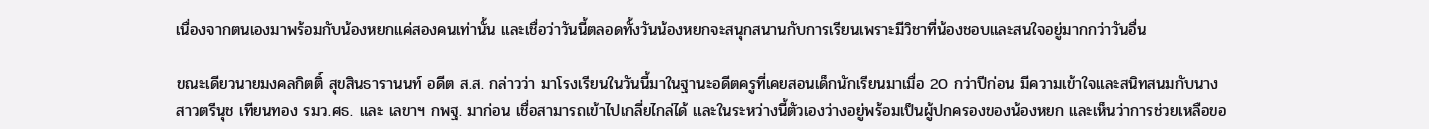เนื่องจากตนเองมาพร้อมกับน้องหยกแค่สองคนเท่านั้น และเชื่อว่าวันนี้ตลอดทั้งวันน้องหยกจะสนุกสนานกับการเรียนเพราะมีวิชาที่น้องชอบและสนใจอยู่มากกว่าวันอื่น

ขณะเดียวนายมงคลกิตติ์ สุขสินธารานนท์ อดีต ส.ส. กล่าวว่า มาโรงเรียนในวันนี้มาในฐานะอดีตครูที่เคยสอนเด็กนักเรียนมาเมื่อ 20 กว่าปีก่อน มีความเข้าใจและสนิทสนมกับนางสาวตรีนุช เทียนทอง รมว.ศธ. และ เลขาฯ กพฐ. มาก่อน เชื่อสามารถเข้าไปเกลี่ยไกล่ได้ และในระหว่างนี้ตัวเองว่างอยู่พร้อมเป็นผู้ปกครองของน้องหยก และเห็นว่าการช่วยเหลือขอ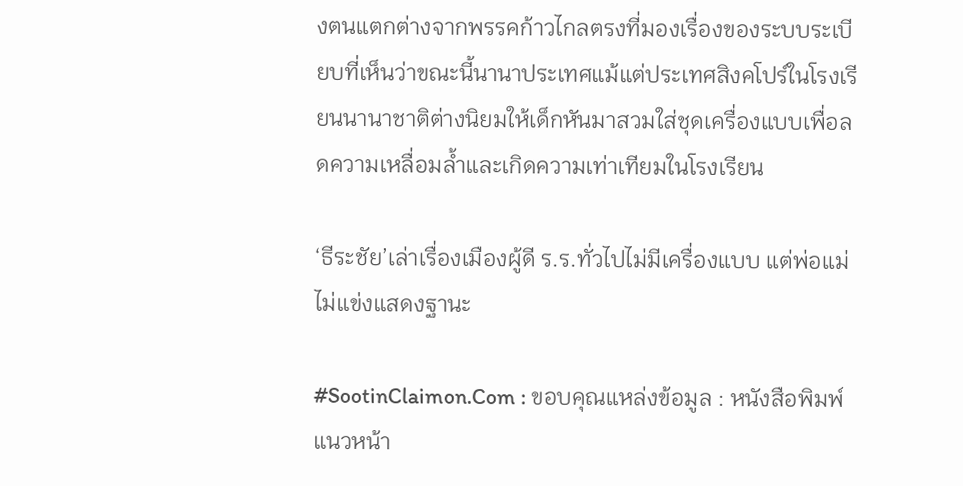งตนแตกต่างจากพรรคก้าวไกลตรงที่มองเรื่องของระบบระเบียบที่เห็นว่าขณะนี้นานาประเทศแม้แต่ประเทศสิงคโปร์ในโรงเรียนนานาชาติต่างนิยมให้เด็กหันมาสวมใส่ชุดเครื่องแบบเพื่อลดความเหลื่อมล้ำและเกิดความเท่าเทียมในโรงเรียน

‘ธีระชัย’เล่าเรื่องเมืองผู้ดี ร.ร.ทั่วไปไม่มีเครื่องแบบ แต่พ่อแม่ไม่แข่งแสดงฐานะ

#SootinClaimon.Com : ขอบคุณแหล่งข้อมูล : หนังสือพิมพ์แนวหน้า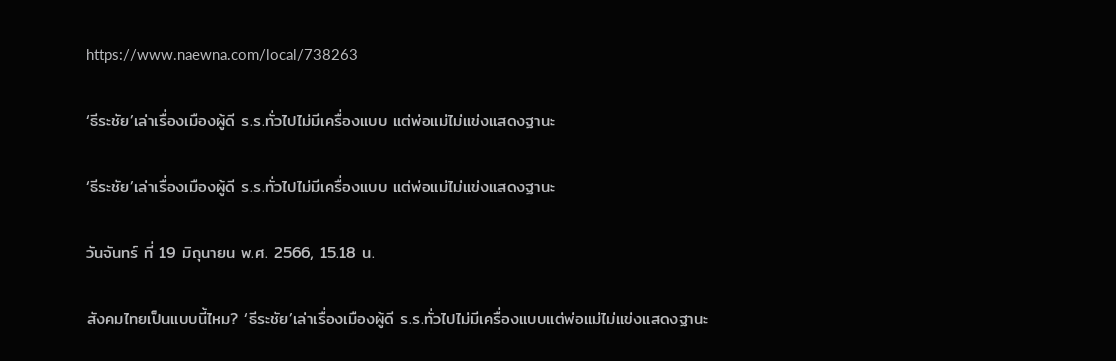https://www.naewna.com/local/738263

‘ธีระชัย’เล่าเรื่องเมืองผู้ดี ร.ร.ทั่วไปไม่มีเครื่องแบบ แต่พ่อแม่ไม่แข่งแสดงฐานะ

‘ธีระชัย’เล่าเรื่องเมืองผู้ดี ร.ร.ทั่วไปไม่มีเครื่องแบบ แต่พ่อแม่ไม่แข่งแสดงฐานะ

วันจันทร์ ที่ 19 มิถุนายน พ.ศ. 2566, 15.18 น.

สังคมไทยเป็นแบบนี้ไหม? ‘ธีระชัย’เล่าเรื่องเมืองผู้ดี ร.ร.ทั่วไปไม่มีเครื่องแบบแต่พ่อแม่ไม่แข่งแสดงฐานะ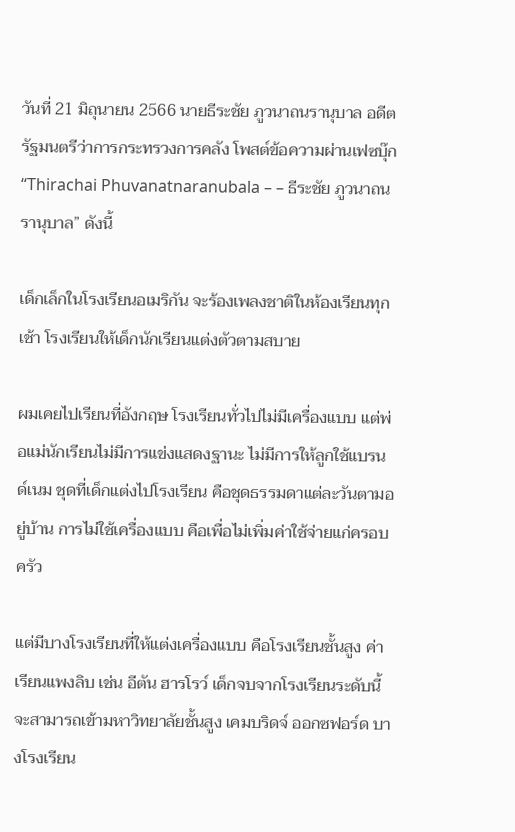วันที่ 21 มิถุนายน 2566 นายธีระชัย ภูวนาถนรานุบาล อดีตรัฐมนตรีว่าการกระทรวงการคลัง โพสต์ข้อความผ่านเฟซบุ๊ก “Thirachai Phuvanatnaranubala – – ธีระชัย ภูวนาถนรานุบาล” ดังนี้

เด็กเล็กในโรงเรียนอเมริกัน จะร้องเพลงชาติในห้องเรียนทุกเช้า โรงเรียนให้เด็กนักเรียนแต่งตัวตามสบาย

ผมเคยไปเรียนที่อังกฤษ โรงเรียนทั่วไปไม่มีเครื่องแบบ แต่พ่อแม่นักเรียนไม่มีการแข่งแสดงฐานะ ไม่มีการให้ลูกใช้แบรนด์เนม ชุดที่เด็กแต่งไปโรงเรียน คือชุดธรรมดาแต่ละวันตามอยู่บ้าน การไม่ใช้เครื่องแบบ คือเพื่อไม่เพิ่มค่าใช้จ่ายแก่ครอบครัว

แต่มีบางโรงเรียนที่ให้แต่งเครื่องแบบ คือโรงเรียนชั้นสูง ค่าเรียนแพงลิบ เช่น อีตัน ฮารโรว์ เด็กจบจากโรงเรียนระดับนี้ จะสามารถเข้ามหาวิทยาลัยชั้นสูง เคมบริดจ์ ออกซฟอร์ด บางโรงเรียน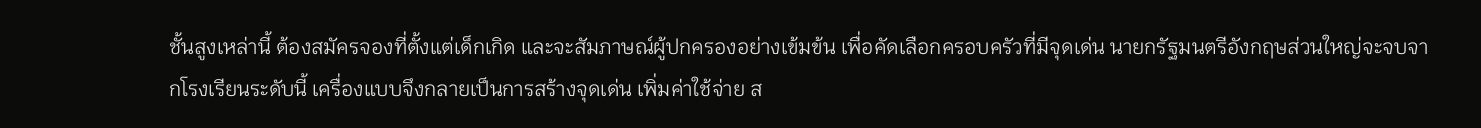ชั้นสูงเหล่านี้ ต้องสมัครจองที่ตั้งแต่เด็กเกิด และจะสัมภาษณ์ผู้ปกครองอย่างเข้มข้น เพื่อคัดเลือกครอบครัวที่มีจุดเด่น นายกรัฐมนตรีอังกฤษส่วนใหญ่จะจบจากโรงเรียนระดับนี้ เครื่องแบบจึงกลายเป็นการสร้างจุดเด่น เพิ่มค่าใช้จ่าย ส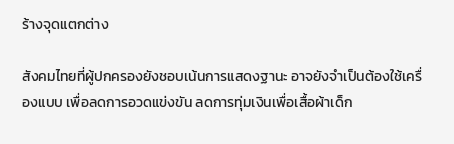ร้างจุดแตกต่าง

สังคมไทยที่ผู้ปกครองยังชอบเน้นการแสดงฐานะ อาจยังจำเป็นต้องใช้เครื่องแบบ เพื่อลดการอวดแข่งขัน ลดการทุ่มเงินเพื่อเสื้อผ้าเด็ก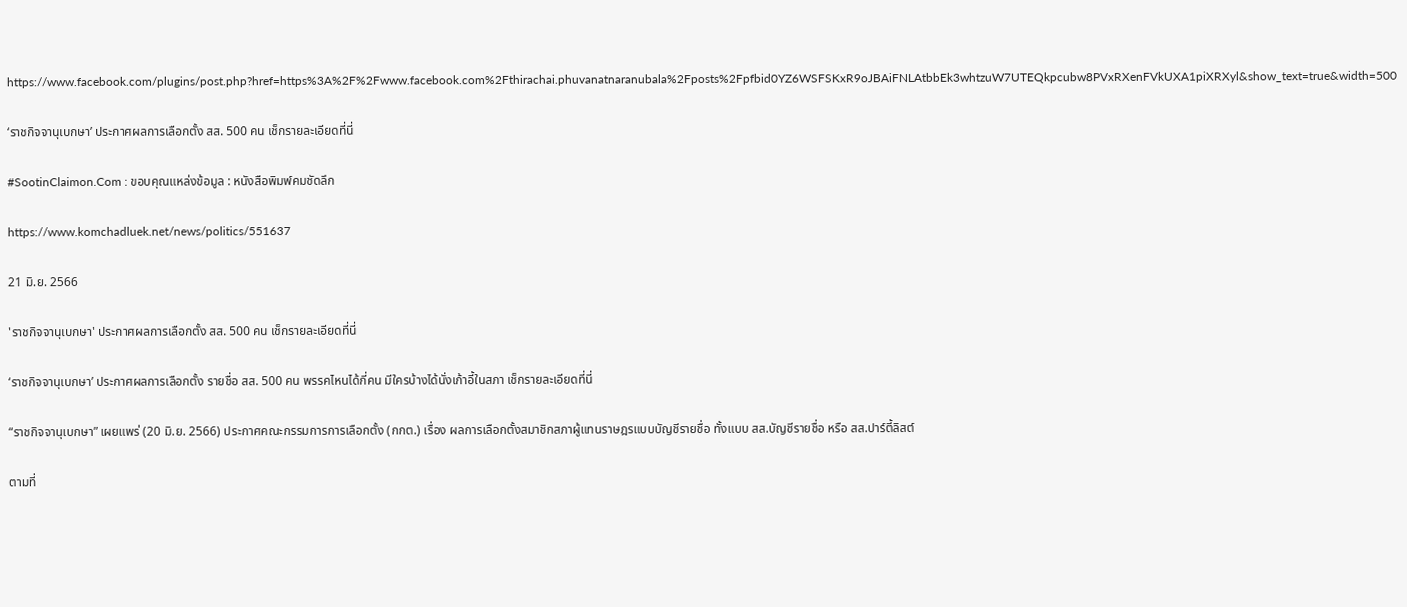https://www.facebook.com/plugins/post.php?href=https%3A%2F%2Fwww.facebook.com%2Fthirachai.phuvanatnaranubala%2Fposts%2Fpfbid0YZ6WSFSKxR9oJBAiFNLAtbbEk3whtzuW7UTEQkpcubw8PVxRXenFVkUXA1piXRXyl&show_text=true&width=500

‘ราชกิจจานุเบกษา’ ประกาศผลการเลือกตั้ง สส. 500 คน เช็กรายละเอียดที่นี่

#SootinClaimon.Com : ขอบคุณแหล่งข้อมูล : หนังสือพิมพ์คมชัดลึก

https://www.komchadluek.net/news/politics/551637

21 มิ.ย. 2566

'ราชกิจจานุเบกษา' ประกาศผลการเลือกตั้ง สส. 500 คน เช็กรายละเอียดที่นี่

‘ราชกิจจานุเบกษา’ ประกาศผลการเลือกตั้ง รายชื่อ สส. 500 คน พรรคไหนได้กี่คน มีใครบ้างได้นั่งเก้าอี้ในสภา เช็กรายละเอียดที่นี่

“ราชกิจจานุเบกษา” เผยแพร่ (20 มิ.ย. 2566) ประกาศคณะกรรมการการเลือกตั้ง (กกต.) เรื่อง ผลการเลือกตั้งสมาชิกสภาผู้แทนราษฎรแบบบัญชีรายชื่อ ทั้งแบบ สส.บัญชีรายชื่อ หรือ สส.ปาร์ตี้ลิสต์

ตามที่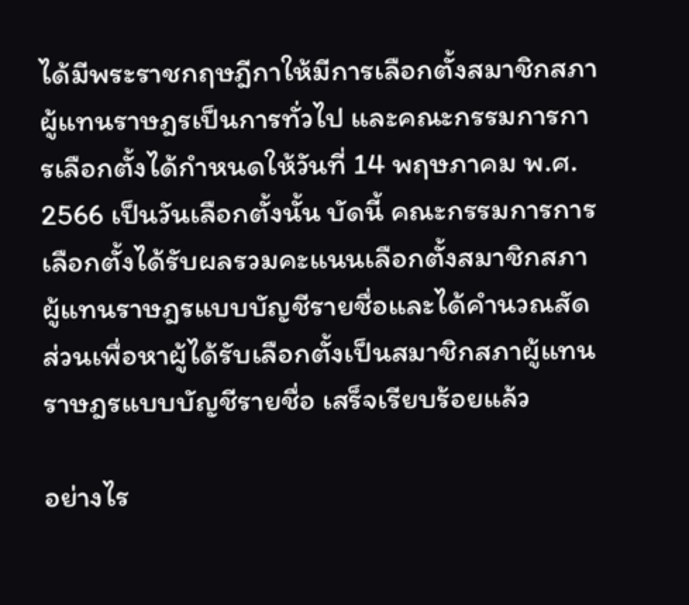ได้มีพระราชกฤษฎีกาให้มีการเลือกตั้งสมาชิกสภาผู้แทนราษฎรเป็นการทั่วไป และคณะกรรมการการเลือกตั้งได้กำหนดให้วันที่ 14 พฤษภาคม พ.ศ. 2566 เป็นวันเลือกตั้งนั้น บัดนี้ คณะกรรมการการเลือกตั้งได้รับผลรวมคะแนนเลือกตั้งสมาชิกสภาผู้แทนราษฎรแบบบัญชีรายชื่อและได้คำนวณสัดส่วนเพื่อหาผู้ได้รับเลือกตั้งเป็นสมาชิกสภาผู้แทนราษฎรแบบบัญชีรายชื่อ เสร็จเรียบร้อยแล้ว

อย่างไร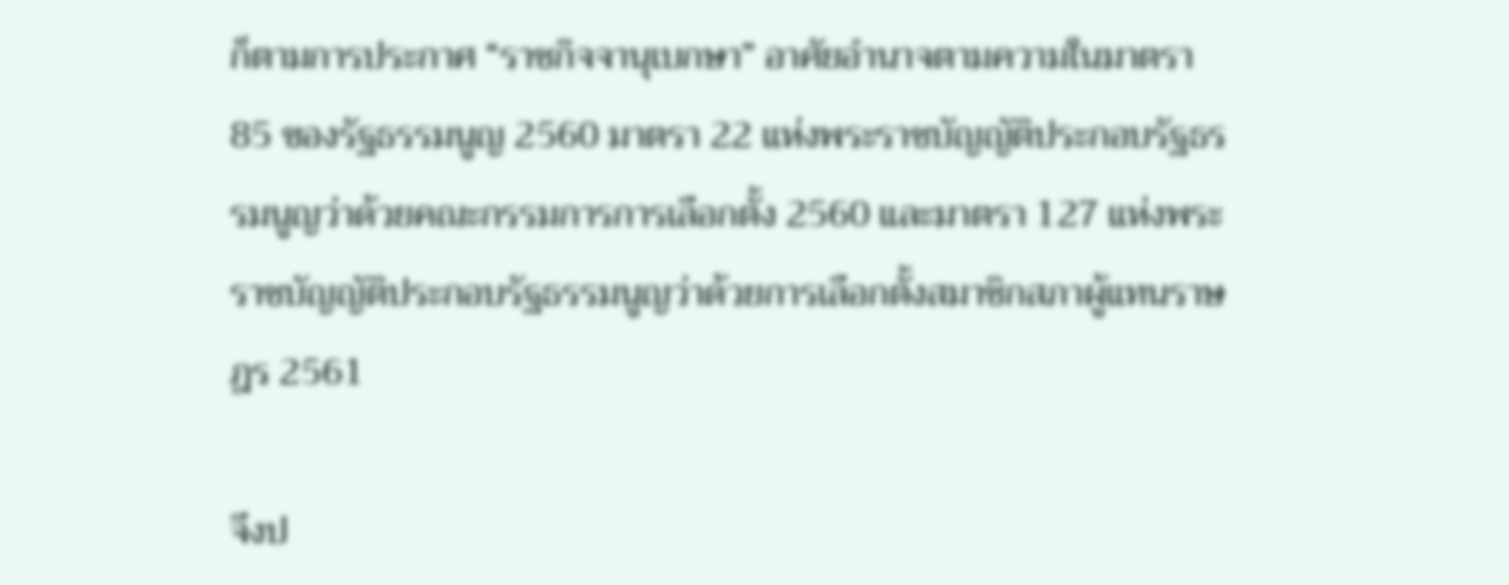ก็ตามการประกาศ “ราชกิจจานุเบกษา” อาศัยอำนาจตามความในมาตรา 85 ของรัฐธรรมนูญ 2560 มาตรา 22 แห่งพระราชบัญญัติประกอบรัฐธรรมนูญว่าด้วยคณะกรรมการการเลือกตั้ง 2560 และมาตรา 127 แห่งพระราชบัญญัติประกอบรัฐธรรมนูญว่าด้วยการเลือกตั้งสมาชิกสภาผู้แทนราษฎร 2561

จึงป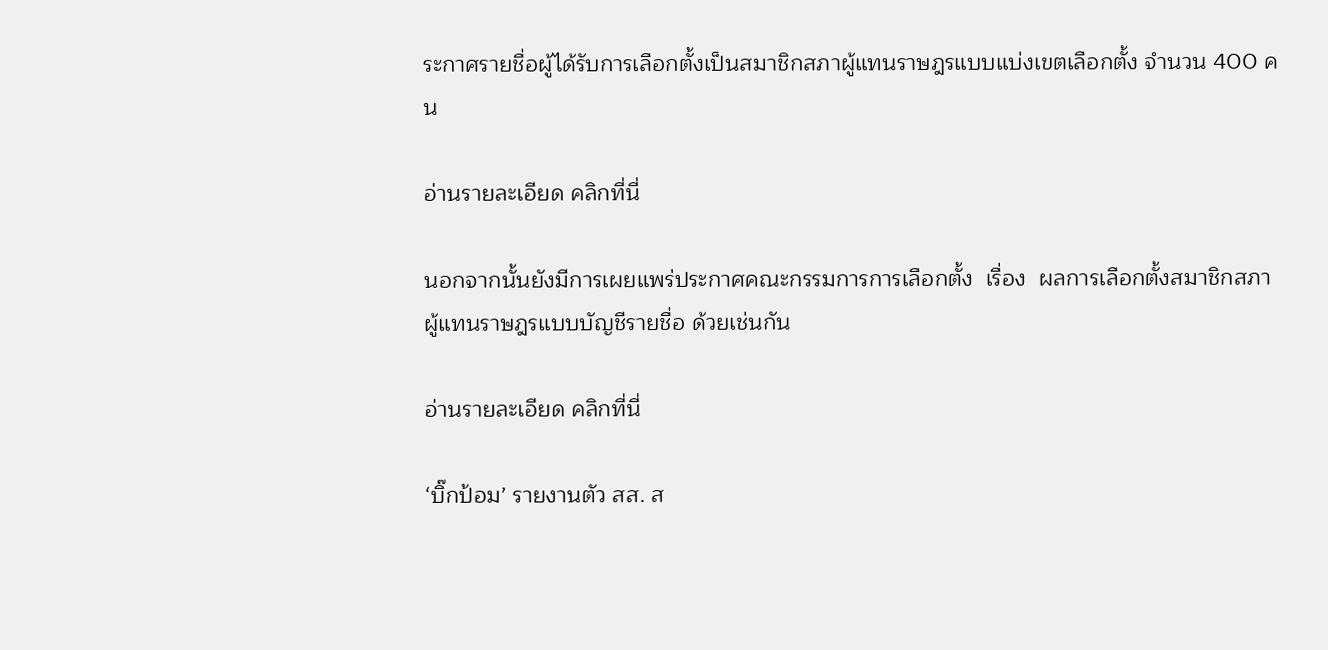ระกาศรายชื่อผู้ได้รับการเลือกตั้งเป็นสมาชิกสภาผู้แทนราษฎรแบบแบ่งเขตเลือกตั้ง จำนวน 400 คน

อ่านรายละเอียด คลิกที่นี่

นอกจากนั้นยังมีการเผยแพร่ประกาศคณะกรรมการการเลือกตั้ง  เรื่อง  ผลการเลือกตั้งสมาชิกสภาผู้แทนราษฎรแบบบัญชีรายชื่อ ด้วยเช่นกัน

อ่านรายละเอียด คลิกที่นี่

‘บิ๊กป้อม’ รายงานตัว สส. ส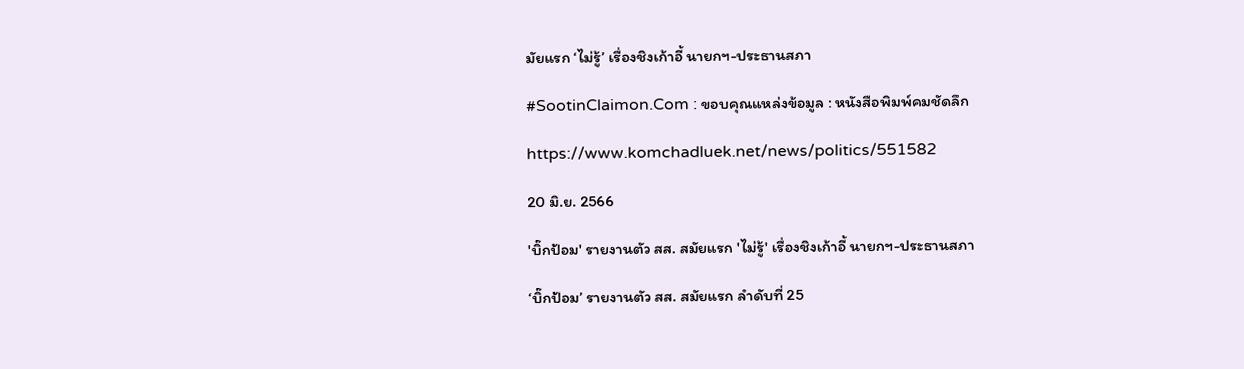มัยแรก ‘ไม่รู้’ เรื่องชิงเก้าอี้ นายกฯ-ประธานสภา

#SootinClaimon.Com : ขอบคุณแหล่งข้อมูล : หนังสือพิมพ์คมชัดลึก

https://www.komchadluek.net/news/politics/551582

20 มิ.ย. 2566

'บิ๊กป้อม' รายงานตัว สส. สมัยแรก 'ไม่รู้' เรื่องชิงเก้าอี้ นายกฯ-ประธานสภา

‘บิ๊กป้อม’ รายงานตัว สส. สมัยแรก ลำดับที่ 25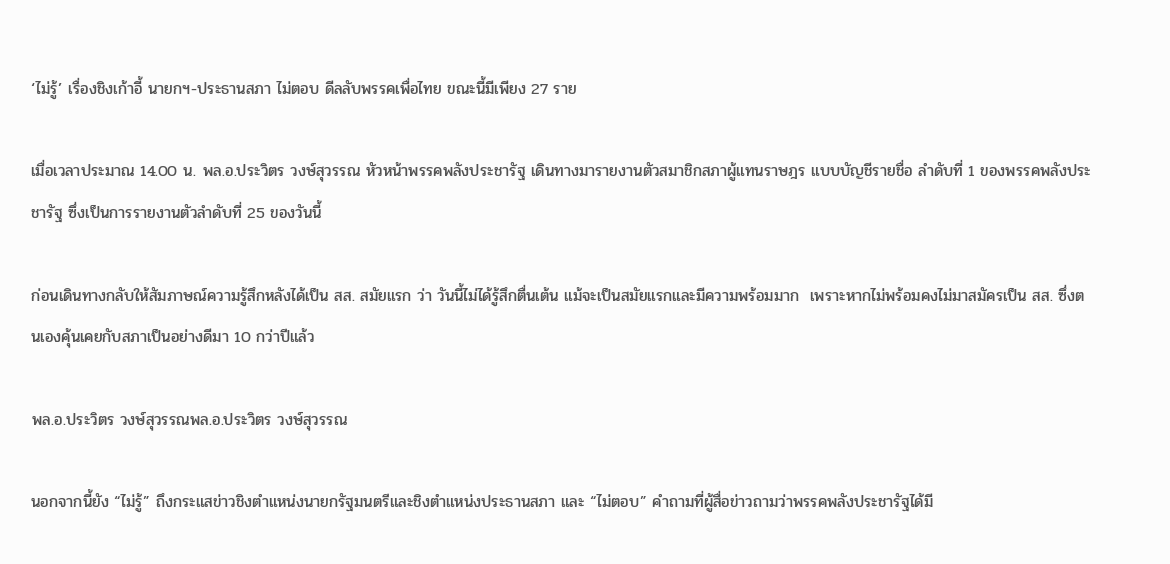‘ไม่รู้’ เรื่องชิงเก้าอี้ นายกฯ-ประธานสภา ไม่ตอบ ดีลลับพรรคเพื่อไทย ขณะนี้มีเพียง 27 ราย

เมื่อเวลาประมาณ 14.00 น. พล.อ.ประวิตร วงษ์สุวรรณ หัวหน้าพรรคพลังประชารัฐ เดินทางมารายงานตัวสมาชิกสภาผู้แทนราษฎร แบบบัญชีรายชื่อ ลำดับที่ 1 ของพรรคพลังประชารัฐ ซึ่งเป็นการรายงานตัวลำดับที่ 25 ของวันนี้

ก่อนเดินทางกลับให้สัมภาษณ์ความรู้สึกหลังได้เป็น สส. สมัยแรก ว่า วันนี้ไม่ได้รู้สึกตื่นเต้น แม้จะเป็นสมัยแรกและมีความพร้อมมาก  เพราะหากไม่พร้อมคงไม่มาสมัครเป็น สส. ซึ่งตนเองคุ้นเคยกับสภาเป็นอย่างดีมา 10 กว่าปีแล้ว

พล.อ.ประวิตร วงษ์สุวรรณพล.อ.ประวิตร วงษ์สุวรรณ

นอกจากนี้ยัง “ไม่รู้” ถึงกระแสข่าวชิงตำแหน่งนายกรัฐมนตรีและชิงตำแหน่งประธานสภา และ “ไม่ตอบ” คำถามที่ผู้สื่อข่าวถามว่าพรรคพลังประชารัฐได้มี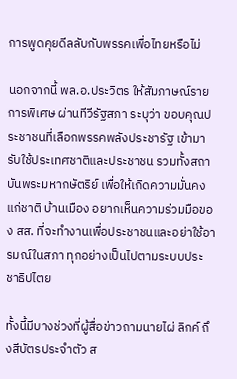การพูดคุยดีลลับกับพรรคเพื่อไทยหรือไม่

นอกจากนี้ พล.อ.ประวิตร ให้สัมภาษณ์รายการพิเศษ ผ่านทีวีรัฐสภา ระบุว่า ขอบคุณประชาชนที่เลือกพรรคพลังประชารัฐ เข้ามารับใช้ประเทศชาติและประชาชน รวมทั้งสถาบันพระมหากษัตริย์ เพื่อให้เกิดความมั่นคงแก่ชาติ บ้านเมือง อยากเห็นความร่วมมือของ สส. ที่จะทำงานเพื่อประชาชนและอย่าใช้อารมณ์ในสภา ทุกอย่างเป็นไปตามระบบประชาธิปไตย

ทั้งนี้มีบางช่วงที่ผู้สื่อข่าวถามนายไผ่ ลิกค์ ถึงสีบัตรประจำตัว ส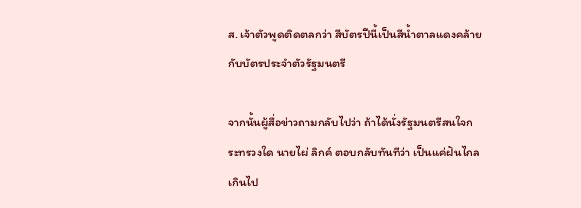ส. เจ้าตัวพูดติดตลกว่า สีบัตรปีนี้เป็นสีน้ำตาลแดงคล้ายกับบัตรประจำตัวรัฐมนตรี

จากนั้นผู้สื่อข่าวถามกลับไปว่า ถ้าได้นั่งรัฐมนตรีสนใจกระทรวงใด นายไผ่ ลิกค์ ตอบกลับทันทีว่า เป็นแค่ฝันไกลเกินไป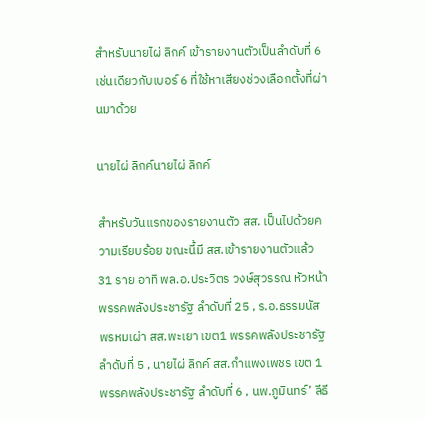สำหรับนายไผ่ ลิกค์ เข้ารายงานตัวเป็นลำดับที่ 6 เช่นเดียวกับเบอร์ 6 ที่ใช้หาเสียงช่วงเลือกตั้งที่ผ่านมาด้วย

นายไผ่ ลิกค์นายไผ่ ลิกค์

สำหรับวันแรกของรายงานตัว สส. เป็นไปด้วยความเรียบร้อย ขณะนี้มี สส.เข้ารายงานตัวแล้ว 31 ราย อาทิ พล.อ.ประวิตร วงษ์สุวรรณ หัวหน้าพรรคพลังประชารัฐ ลำดับที่ 25 , ร.อ.ธรรมนัส พรหมเผ่า สส.พะเยา เขต1 พรรคพลังประชารัฐ ลำดับที่ 5 , นายไผ่ ลิกค์ สส.กำแพงเพชร เขต 1 พรรคพลังประชารัฐ ลำดับที่ 6 , นพ.ภูมินทร์’ ลีธี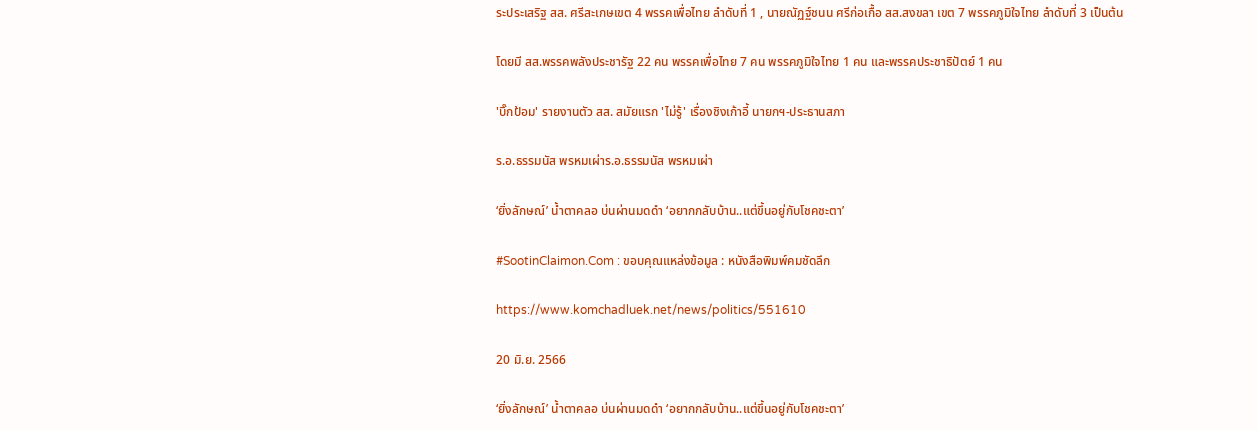ระประเสริฐ สส. ศรีสะเกษเขต 4 พรรคเพื่อไทย ลำดับที่ 1 , นายณัฏฐ์ชนน ศรีก่อเกื้อ สส.สงขลา เขต 7 พรรคภูมิใจไทย ลำดับที่ 3 เป็นต้น

โดยมี สส.พรรคพลังประชารัฐ 22 คน พรรคเพื่อไทย 7 คน พรรคภูมิใจไทย 1 คน และพรรคประชาธิปัตย์ 1 คน

'บิ๊กป้อม' รายงานตัว สส. สมัยแรก 'ไม่รู้' เรื่องชิงเก้าอี้ นายกฯ-ประธานสภา

ร.อ.ธรรมนัส พรหมเผ่าร.อ.ธรรมนัส พรหมเผ่า

‘ยิ่งลักษณ์’ น้ำตาคลอ บ่นผ่านมดดำ ‘อยากกลับบ้าน..แต่ขึ้นอยู่กับโชคชะตา’

#SootinClaimon.Com : ขอบคุณแหล่งข้อมูล : หนังสือพิมพ์คมชัดลึก

https://www.komchadluek.net/news/politics/551610

20 มิ.ย. 2566

‘ยิ่งลักษณ์’ น้ำตาคลอ บ่นผ่านมดดำ ‘อยากกลับบ้าน..แต่ขึ้นอยู่กับโชคชะตา’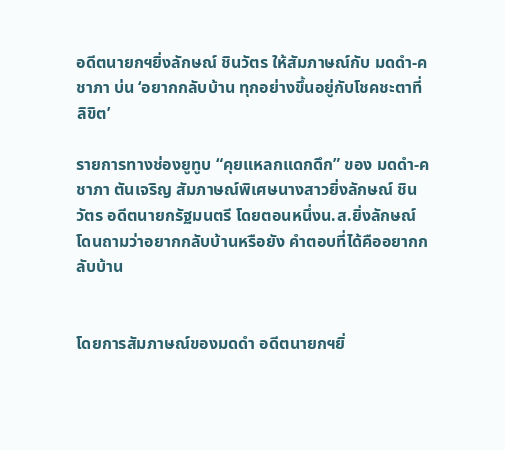อดีตนายกฯยิ่งลักษณ์ ชินวัตร ให้สัมภาษณ์กับ มดดำ-คชาภา บ่น ‘อยากกลับบ้าน ทุกอย่างขึ้นอยู่กับโชคชะตาที่ลิขิต’

รายการทางช่องยูทูบ “คุยแหลกแดกดึก” ของ มดดำ-คชาภา ตันเจริญ สัมภาษณ์พิเศษนางสาวยิ่งลักษณ์ ชินวัตร อดีตนายกรัฐมนตรี โดยตอนหนึ่งน.ส.ยิ่งลักษณ์ โดนถามว่าอยากกลับบ้านหรือยัง คำตอบที่ได้คืออยากกลับบ้าน


โดยการสัมภาษณ์ของมดดำ อดีตนายกฯยิ่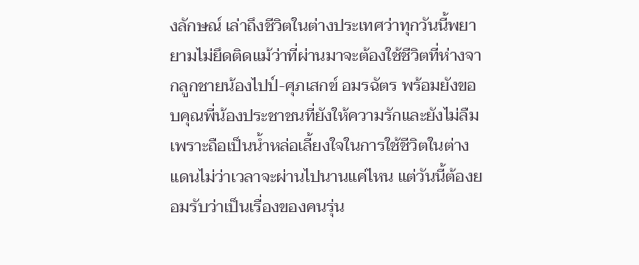งลักษณ์ เล่าถึงชีวิตในต่างประเทศว่าทุกวันนี้พยายามไม่ยึดติดแม้ว่าที่ผ่านมาจะต้องใช้ชีวิตที่ห่างจากลูกชายน้องไปป์-ศุภเสกข์ อมรฉัตร พร้อมยังขอบคุณพี่น้องประชาชนที่ยังให้ความรักและยังไม่ลืมเพราะถือเป็นน้ำหล่อเลี้ยงใจในการใช้ชีวิตในต่างแดนไม่ว่าเวลาจะผ่านไปนานแค่ไหน แต่วันนี้ต้องยอมรับว่าเป็นเรื่องของคนรุ่น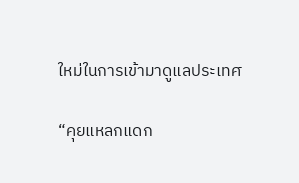ใหม่ในการเข้ามาดูแลประเทศ

“คุยแหลกแดก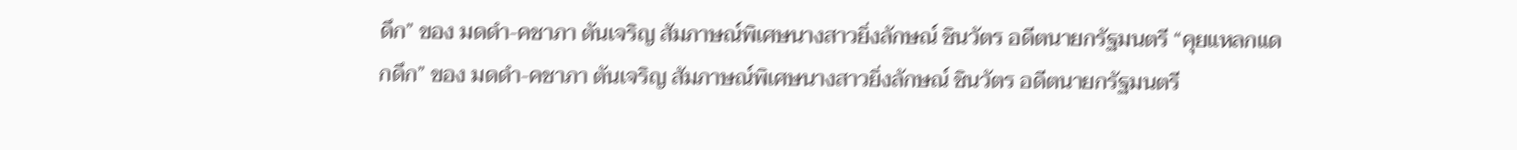ดึก” ของ มดดำ-คชาภา ตันเจริญ สัมภาษณ์พิเศษนางสาวยิ่งลักษณ์ ชินวัตร อดีตนายกรัฐมนตรี “คุยแหลกแดกดึก” ของ มดดำ-คชาภา ตันเจริญ สัมภาษณ์พิเศษนางสาวยิ่งลักษณ์ ชินวัตร อดีตนายกรัฐมนตรี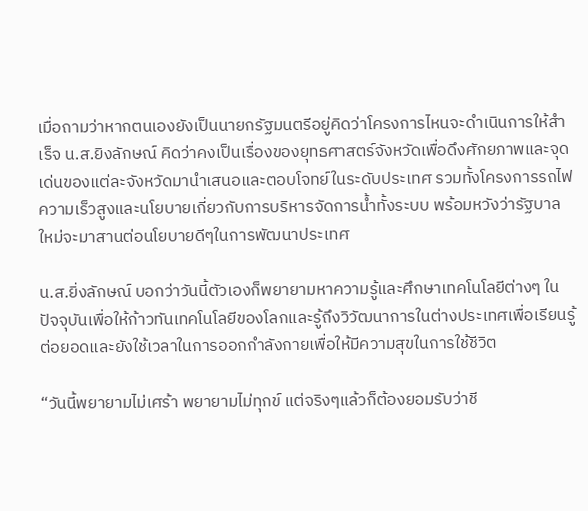เมื่อถามว่าหากตนเองยังเป็นนายกรัฐมนตรีอยู่คิดว่าโครงการไหนจะดำเนินการให้สำเร็จ น.ส.ยิงลักษณ์ คิดว่าคงเป็นเรื่องของยุทธศาสตร์จังหวัดเพื่อดึงศักยภาพและจุดเด่นของแต่ละจังหวัดมานำเสนอและตอบโจทย์ในระดับประเทศ รวมทั้งโครงการรถไฟความเร็วสูงและนโยบายเกี่ยวกับการบริหารจัดการน้ำทั้งระบบ พร้อมหวังว่ารัฐบาลใหม่จะมาสานต่อนโยบายดีๆในการพัฒนาประเทศ

น.ส.ยิ่งลักษณ์ บอกว่าวันนี้ตัวเองก็พยายามหาความรู้และศึกษาเทคโนโลยีต่างๆ ในปัจจุบันเพื่อให้ก้าวทันเทคโนโลยีของโลกและรู้ถึงวิวัฒนาการในต่างประเทศเพื่อเรียนรู้ ต่อยอดและยังใช้เวลาในการออกกำลังกายเพื่อให้มีความสุขในการใช้ชีวิต

“วันนี้พยายามไม่เศร้า พยายามไม่ทุกข์ แต่จริงๆแล้วก็ต้องยอมรับว่าชี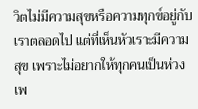วิตไม่มีความสุขหรือความทุกข์อยู่กับเราตลอดไป แต่ที่เห็นหัวเราะมีความสุข เพราะไม่อยากให้ทุกคนเป็นห่วง เพ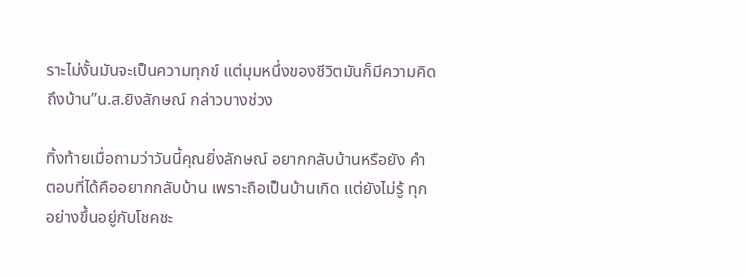ราะไม่งั้นมันจะเป็นความทุกข์ แต่มุมหนึ่งของชีวิตมันก็มีความคิดถึงบ้าน”น.ส.ยิงลักษณ์ กล่าวบางช่วง

ทิ้งท้ายเมื่อถามว่าวันนี้คุณยิ่งลักษณ์ อยากกลับบ้านหรือยัง คำตอบที่ได้คืออยากกลับบ้าน เพราะถือเป็นบ้านเกิด แต่ยังไม่รู้ ทุกอย่างขึ้นอยู่กับโชคชะ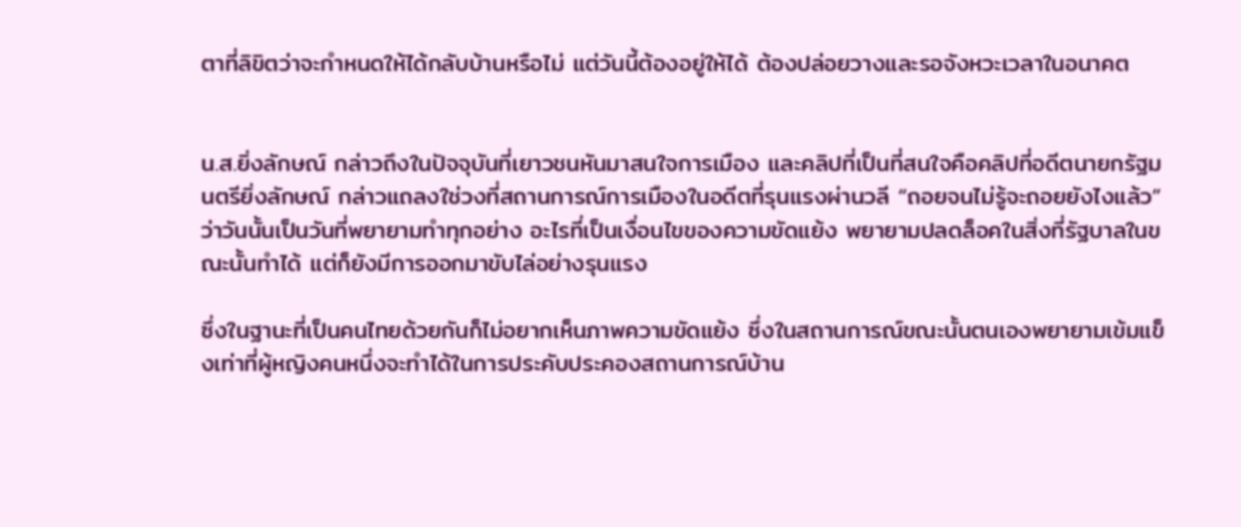ตาที่ลิขิตว่าจะกำหนดให้ได้กลับบ้านหรือไม่ แต่วันนี้ต้องอยู่ให้ได้ ต้องปล่อยวางและรอจังหวะเวลาในอนาคต


น.ส.ยิ่งลักษณ์ กล่าวถึงในปัจจุบันที่เยาวชนหันมาสนใจการเมือง และคลิปที่เป็นที่สนใจคือคลิปที่อดีตนายกรัฐมนตรียิ่งลักษณ์ กล่าวแถลงใช่วงที่สถานการณ์การเมืองในอดีตที่รุนแรงผ่านวลี “ถอยจนไม่รู้จะถอยยังไงแล้ว” ว่าวันนั้นเป็นวันที่พยายามทำทุกอย่าง อะไรที่เป็นเงื่อนไขของความขัดแย้ง พยายามปลดล็อคในสิ่งที่รัฐบาลในขณะนั้นทำได้ แต่ก็ยังมีการออกมาขับไล่อย่างรุนแรง

ซึ่งในฐานะที่เป็นคนไทยด้วยกันก็ไม่อยากเห็นภาพความขัดแย้ง ซึ่งในสถานการณ์ขณะนั้นตนเองพยายามเข้มแข็งเท่าที่ผู้หญิงคนหนึ่งจะทำได้ในการประคับประคองสถานการณ์บ้าน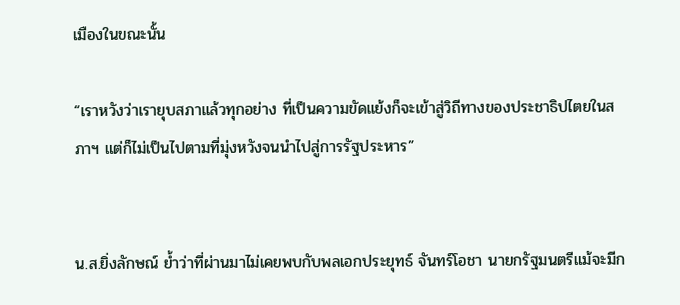เมืองในขณะนั้น

“เราหวังว่าเรายุบสภาแล้วทุกอย่าง ที่เป็นความขัดแย้งก็จะเข้าสู่วิถีทางของประชาธิปไตยในสภาฯ แต่ก็ไม่เป็นไปตามที่มุ่งหวังจนนำไปสู่การรัฐประหาร”


น.ส.ยิ่งลักษณ์ ย้ำว่าที่ผ่านมาไม่เคยพบกับพลเอกประยุทธ์ จันทร์โอชา นายกรัฐมนตรีแม้จะมีก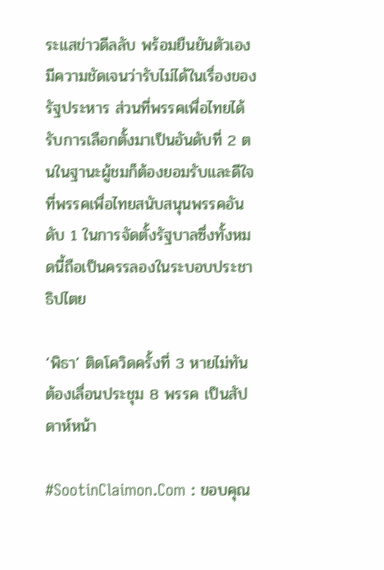ระแสข่าวดีลลับ พร้อมยืนยันตัวเองมีความชัดเจนว่ารับไม่ได้ในเรื่องของรัฐประหาร ส่วนที่พรรคเพื่อไทยได้รับการเลือกตั้งมาเป็นอันดับที่ 2 ตนในฐานะผู้ชมก็ต้องยอมรับและดีใจที่พรรคเพื่อไทยสนับสนุนพรรคอันดับ 1 ในการจัดตั้งรัฐบาลซึ่งทั้งหมดนี้ถือเป็นครรลองในระบอบประชาธิปไตย

‘พิธา’ ติดโควิดครั้งที่ 3 หายไม่ทัน ต้องเลื่อนประชุม 8 พรรค เป็นสัปดาห์หน้า

#SootinClaimon.Com : ขอบคุณ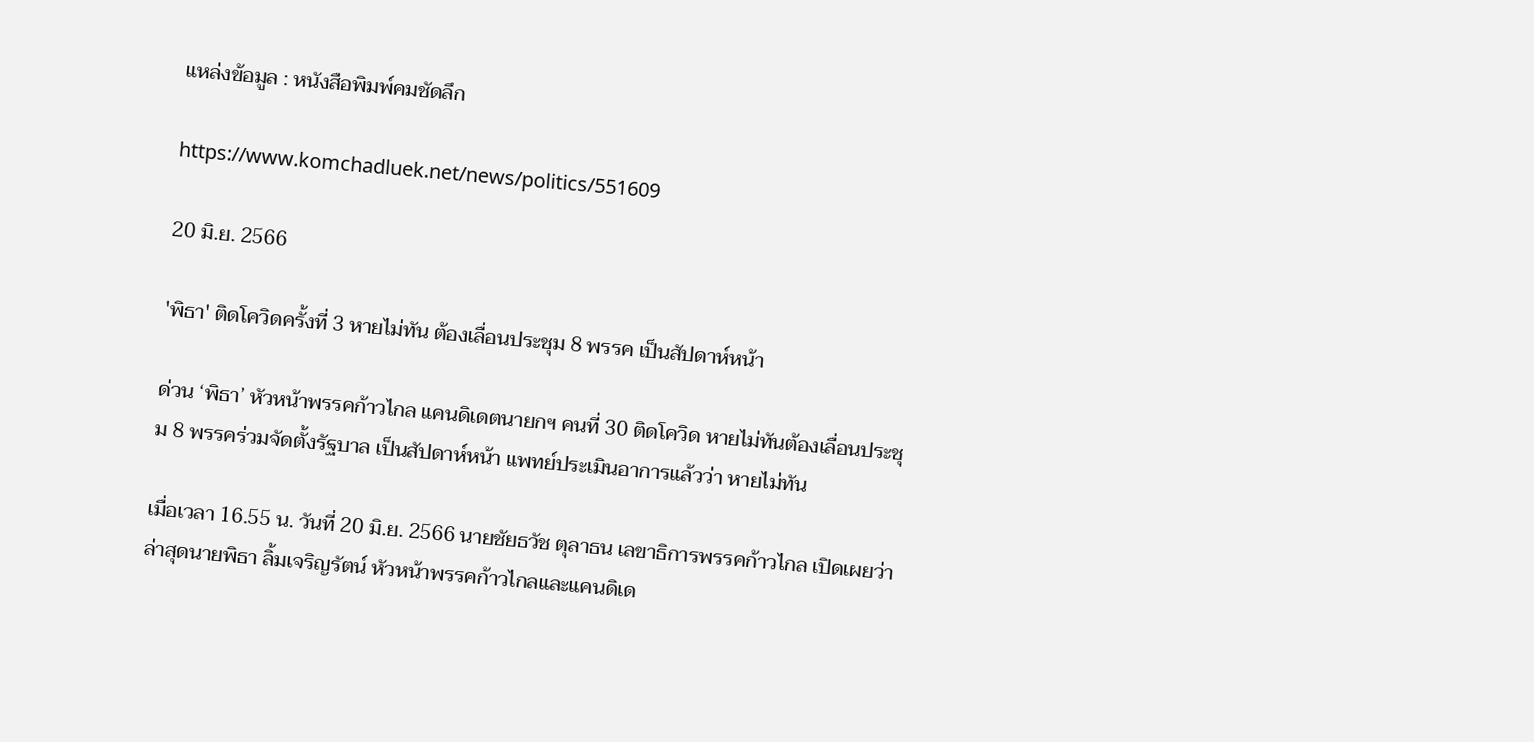แหล่งข้อมูล : หนังสือพิมพ์คมชัดลึก

https://www.komchadluek.net/news/politics/551609

20 มิ.ย. 2566

'พิธา' ติดโควิดครั้งที่ 3 หายไม่ทัน ต้องเลื่อนประชุม 8 พรรค เป็นสัปดาห์หน้า

ด่วน ‘พิธา’ หัวหน้าพรรคก้าวไกล แคนดิเดตนายกฯ คนที่ 30 ติดโควิด หายไม่ทันต้องเลื่อนประชุม 8 พรรคร่วมจัดตั้งรัฐบาล เป็นสัปดาห์หน้า แพทย์ประเมินอาการแล้วว่า หายไม่ทัน

เมื่อเวลา 16.55 น. วันที่ 20 มิ.ย. 2566 นายชัยธวัช ตุลาธน เลขาธิการพรรคก้าวไกล เปิดเผยว่า ล่าสุดนายพิธา ลิ้มเจริญรัตน์ หัวหน้าพรรคก้าวไกลและแคนดิเด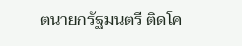ตนายกรัฐมนตรี ติดโค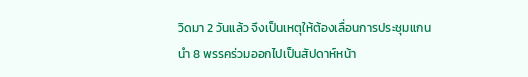วิดมา 2 วันแล้ว จึงเป็นเหตุให้ต้องเลื่อนการประชุมแกนนำ 8 พรรคร่วมออกไปเป็นสัปดาห์หน้า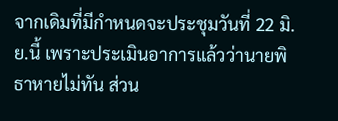จากเดิมที่มีกำหนดจะประชุมวันที่ 22 มิ.ย.นี้ เพราะประเมินอาการแล้วว่านายพิธาหายไม่ทัน ส่วน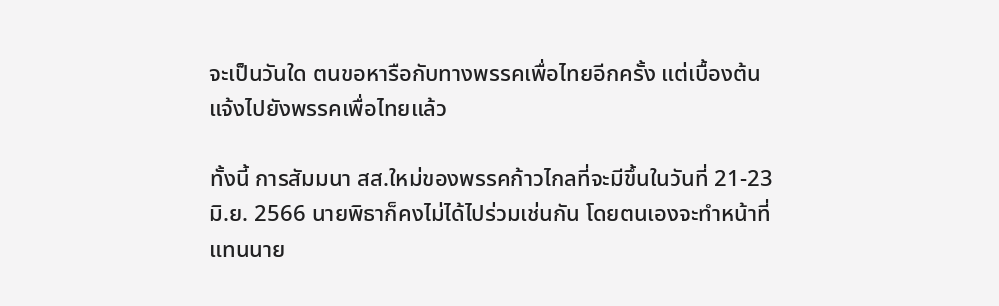จะเป็นวันใด ตนขอหารือกับทางพรรคเพื่อไทยอีกครั้ง แต่เบื้องต้นแจ้งไปยังพรรคเพื่อไทยแล้ว

ทั้งนี้ การสัมมนา สส.ใหม่ของพรรคก้าวไกลที่จะมีขึ้นในวันที่ 21-23 มิ.ย. 2566 นายพิธาก็คงไม่ได้ไปร่วมเช่นกัน โดยตนเองจะทำหน้าที่แทนนาย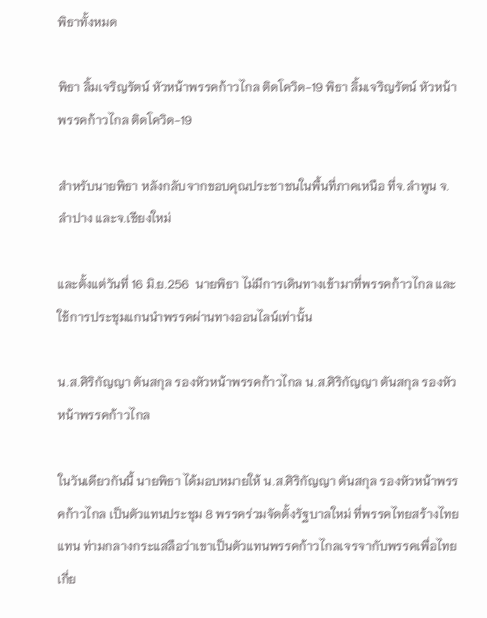พิธาทั้งหมด

พิธา ลิ้มเจริญรัตน์ หัวหน้าพรรคก้าวไกล ติดโควิด-19 พิธา ลิ้มเจริญรัตน์ หัวหน้าพรรคก้าวไกล ติดโควิด-19

สำหรับนายพิธา หลังกลับจากขอบคุณประชาชนในพื้นที่ภาคเหนือ ที่จ.ลำพูน จ.ลำปาง และจ.เชียงใหม่

และตั้งแต่วันที่ 16 มิ.ย.256  นายพิธา ไม่มีการเดินทางเข้ามาที่พรรคก้าวไกล และใช้การประชุมแกนนำพรรคผ่านทางออนไลน์เท่านั้น

น.ส.ศิริกัญญา ตันสกุล รองหัวหน้าพรรคก้าวไกล น.ส.ศิริกัญญา ตันสกุล รองหัวหน้าพรรคก้าวไกล

ในวันเดียวกันนี้ นายพิธา ได้มอบหมายให้ น.ส.ศิริกัญญา ตันสกุล รองหัวหน้าพรรคก้าวไกล เป็นตัวแทนประชุม 8 พรรคร่วมจัดตั้งรัฐบาลใหม่ ที่พรรคไทยสร้างไทยแทน ท่ามกลางกระแสลือว่าเขาเป็นตัวแทนพรรคก้าวไกลเจรจากับพรรคเพื่อไทยเกี่ย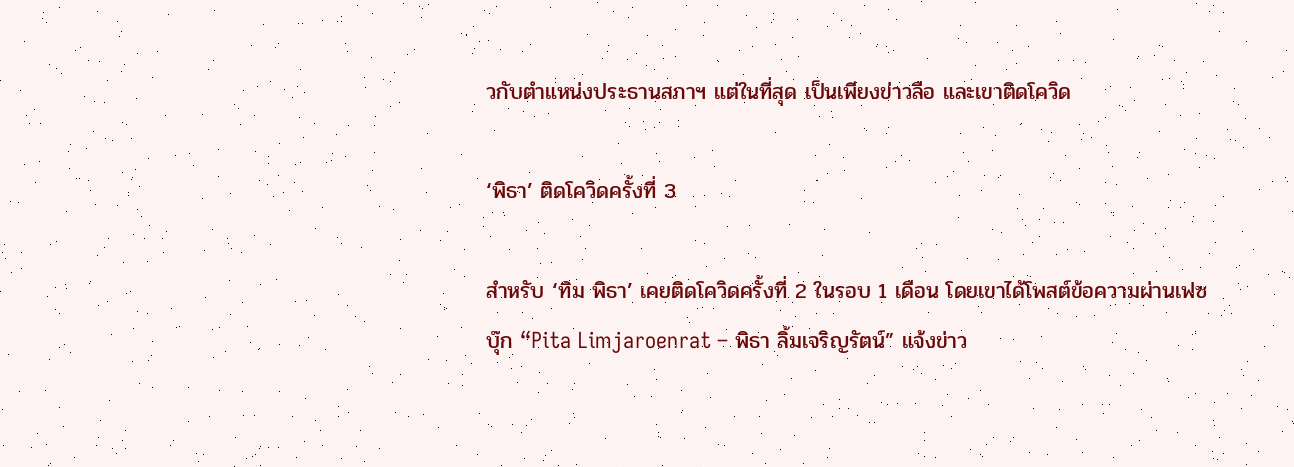วกับตำแหน่งประธานสภาฯ แต่ในที่สุด เป็นเพียงข่าวลือ และเขาติดโควิด

‘พิธา’ ติดโควิดครั้งที่ 3

สำหรับ ‘ทิม พิธา’ เคยติดโควิดครั้งที่ 2 ในรอบ 1 เดือน โดยเขาได้โพสต์ข้อความผ่านเฟซบุ๊ก “Pita Limjaroenrat – พิธา ลิ้มเจริญรัตน์” แจ้งข่าว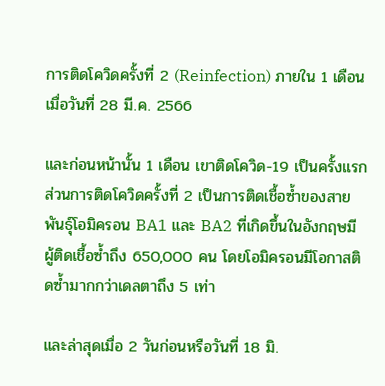การติดโควิดครั้งที่ 2 (Reinfection) ภายใน 1 เดือน เมื่อวันที่ 28 มี.ค. 2566

และก่อนหน้านั้น 1 เดือน เขาติดโควิด-19 เป็นครั้งแรก ส่วนการติดโควิดครั้งที่ 2 เป็นการติดเชื้อซ้ำของสายพันธุ์โอมิครอน BA1 และ BA2 ที่เกิดขึ้นในอังกฤษมีผู้ติดเชื้อซ้ำถึง 650,000 คน โดยโอมิครอนมีโอกาสติดซ้ำมากกว่าเดลตาถึง 5 เท่า

และล่าสุดเมื่อ 2 วันก่อนหรือวันที่ 18 มิ.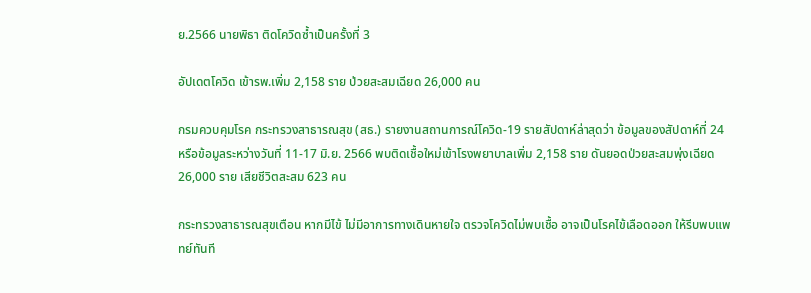ย.2566 นายพิธา ติดโควิดซ้ำเป็นครั้งที่ 3

อัปเดตโควิด เข้ารพ.เพิ่ม 2,158 ราย ป่วยสะสมเฉียด 26,000 คน

กรมควบคุมโรค กระทรวงสาธารณสุข (สธ.) รายงานสถานการณ์โควิด-19 รายสัปดาห์ล่าสุดว่า ข้อมูลของสัปดาห์ที่ 24 หรือข้อมูลระหว่างวันที่ 11-17 มิ.ย. 2566 พบติดเชื้อใหม่เข้าโรงพยาบาลเพิ่ม 2,158 ราย ดันยอดป่วยสะสมพุ่งเฉียด 26,000 ราย เสียชีวิตสะสม 623 คน

กระทรวงสาธารณสุขเตือน หากมีไข้ ไม่มีอาการทางเดินหายใจ ตรวจโควิดไม่พบเชื้อ อาจเป็นโรคไข้เลือดออก ให้รีบพบแพทย์ทันที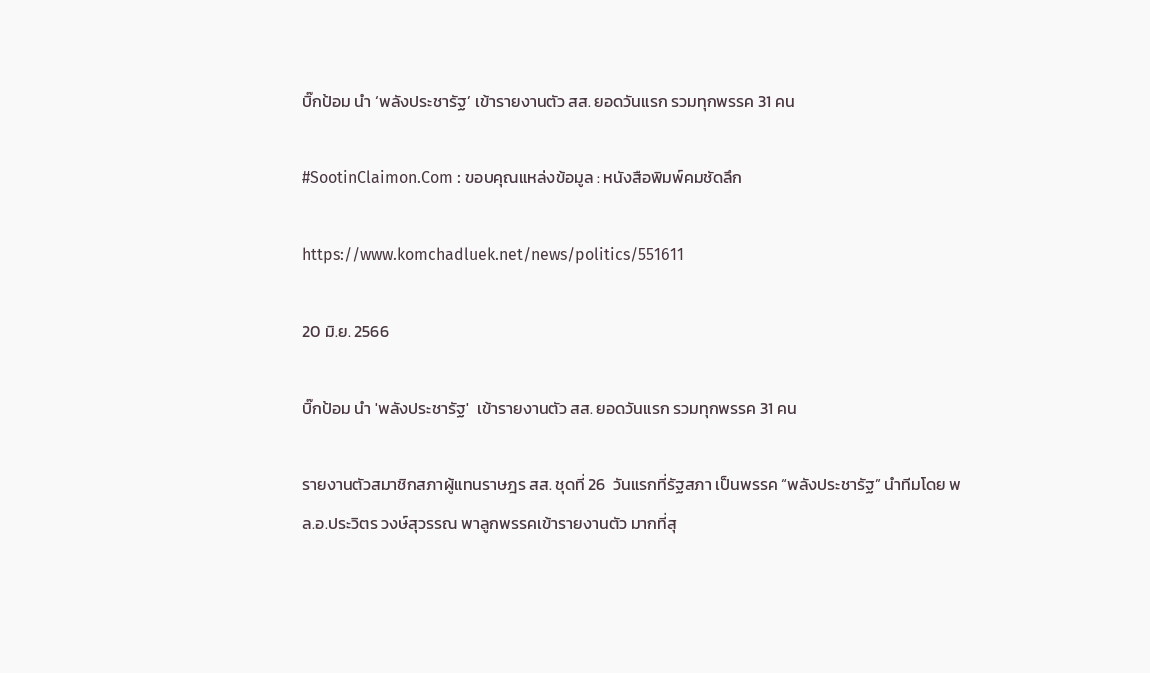บิ๊กป้อม นำ ‘พลังประชารัฐ’ เข้ารายงานตัว สส. ยอดวันแรก รวมทุกพรรค 31 คน

#SootinClaimon.Com : ขอบคุณแหล่งข้อมูล : หนังสือพิมพ์คมชัดลึก

https://www.komchadluek.net/news/politics/551611

20 มิ.ย. 2566

บิ๊กป้อม นำ 'พลังประชารัฐ'  เข้ารายงานตัว สส. ยอดวันแรก รวมทุกพรรค 31 คน

รายงานตัวสมาชิกสภาผู้แทนราษฎร สส. ชุดที่ 26  วันแรกที่รัฐสภา เป็นพรรค “พลังประชารัฐ” นำทีมโดย พล.อ.ประวิตร วงษ์สุวรรณ พาลูกพรรคเข้ารายงานตัว มากที่สุ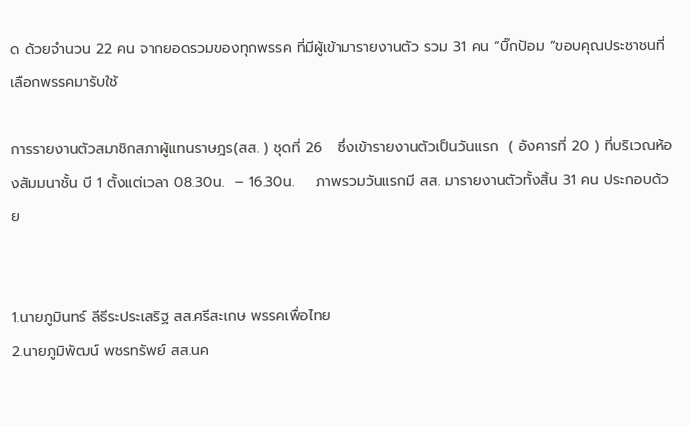ด ด้วยจำนวน 22 คน จากยอดรวมของทุกพรรค ที่มีผู้เข้ามารายงานตัว รวม 31 คน “บิ๊กป้อม “ขอบคุณประชาชนที่เลือกพรรคมารับใช้

การรายงานตัวสมาชิกสภาผู้แทนราษฎร(สส. ) ชุดที่ 26   ซึ่งเข้ารายงานตัวเป็นวันแรก  ( อังคารที่ 20 ) ที่บริเวณห้องสัมมนาชั้น บี 1 ตั้งแต่เวลา 08.30น.  – 16.30น.    ภาพรวมวันแรกมี สส. มารายงานตัวทั้งสิ้น 31 คน ประกอบด้วย


1.นายภูมินทร์ ลีธีระประเสริฐ สส.ศรีสะเกษ พรรคเพื่อไทย
2.นายภูมิพัฒน์ พชรทรัพย์ สส.นค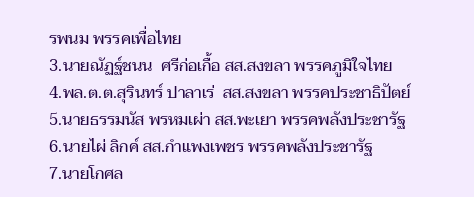รพนม พรรคเพื่อไทย
3.นายณัฏฐ์ชนน  ศรีก่อเกื้อ สส.สงขลา พรรคภูมิใจไทย
4.พล.ต.ต.สุรินทร์ ปาลาเร่  สส.สงขลา พรรคประชาธิปัตย์
5.นายธรรมนัส พรหมเผ่า สส.พะเยา พรรคพลังประชารัฐ
6.นายไผ่ ลิกค์ สส.กำแพงเพชร พรรคพลังประชารัฐ
7.นายโกศล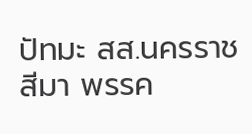ปัทมะ สส.นครราชสีมา พรรค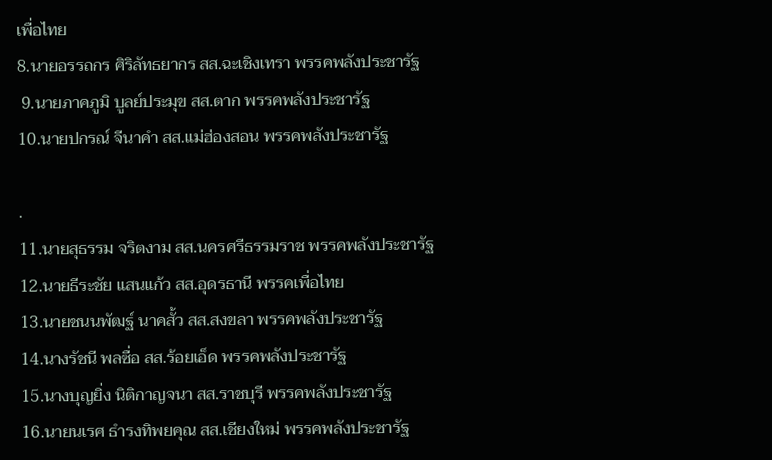เพื่อไทย
8.นายอรรถกร ศิริลัทธยากร สส.ฉะเชิงเทรา พรรคพลังประชารัฐ
 9.นายภาคภูมิ บูลย์ประมุข สส.ตาก พรรคพลังประชารัฐ
10.นายปกรณ์ จีนาคำ สส.แม่ฮ่องสอน พรรคพลังประชารัฐ

.
11.นายสุธรรม จริตงาม สส.นครศรีธรรมราช พรรคพลังประชารัฐ
12.นายธีระชัย แสนแก้ว สส.อุดรธานี พรรคเพื่อไทย
13.นายชนนพัฒฐ์ นาคสั้ว สส.สงขลา พรรคพลังประชารัฐ
14.นางรัชนี พลซื่อ สส.ร้อยเอ็ด พรรคพลังประชารัฐ
15.นางบุญยิ่ง นิติกาญจนา สส.ราชบุรี พรรคพลังประชารัฐ
16.นายนเรศ ธำรงทิพยคุณ สส.เชียงใหม่ พรรคพลังประชารัฐ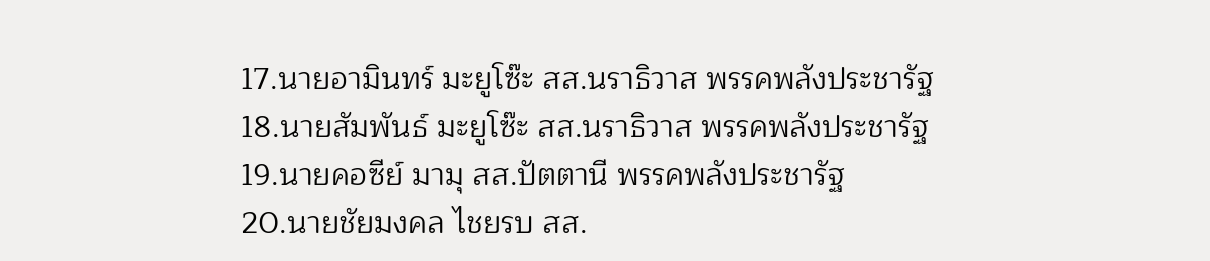17.นายอามินทร์ มะยูโซ๊ะ สส.นราธิวาส พรรคพลังประชารัฐ
18.นายสัมพันธ์ มะยูโซ๊ะ สส.นราธิวาส พรรคพลังประชารัฐ
19.นายคอซีย์ มามุ สส.ปัตตานี พรรคพลังประชารัฐ
20.นายชัยมงคล ไชยรบ สส.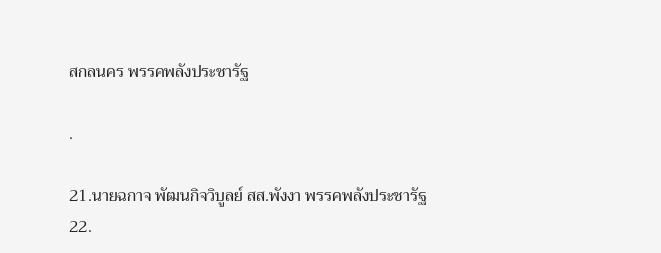สกลนคร พรรคพลังประชารัฐ

.

21.นายฉกาจ พัฒนกิจวิบูลย์ สส.พังงา พรรคพลังประชารัฐ
22.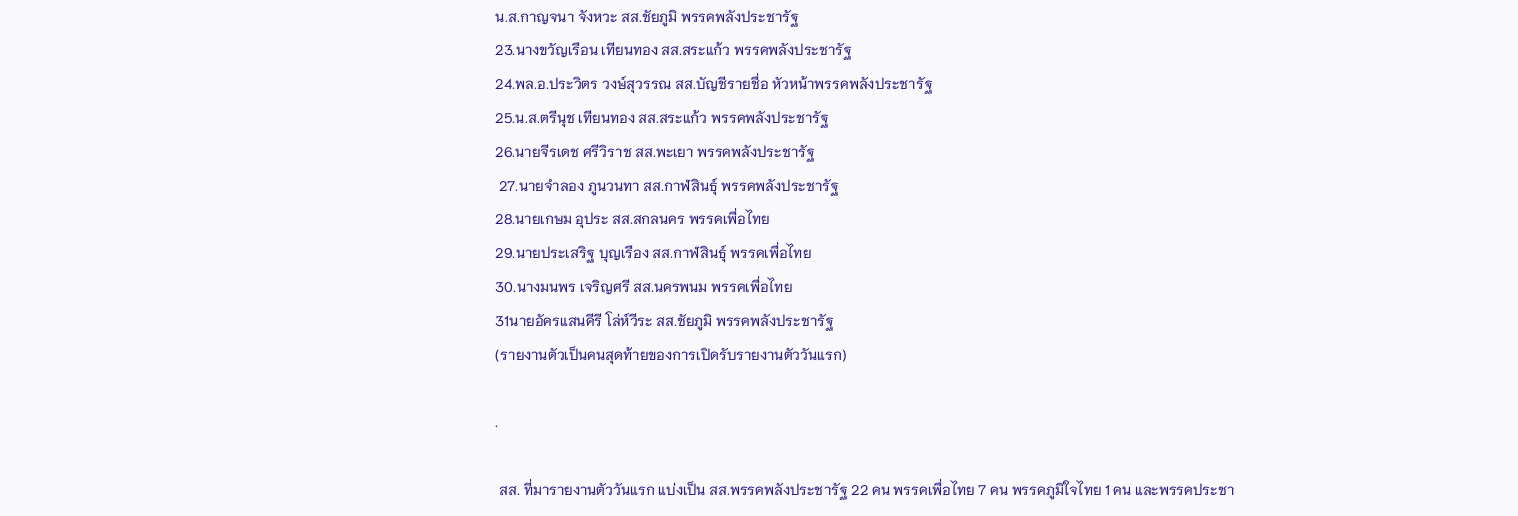น.ส.กาญจนา จังหวะ สส.ชัยภูมิ พรรคพลังประชารัฐ
23.นางขวัญเรือน เทียนทอง สส.สระแก้ว พรรคพลังประชารัฐ
24.พล.อ.ประวิตร วงษ์สุวรรณ สส.บัญชีรายชื่อ หัวหน้าพรรคพลังประชารัฐ
25.น.ส.ตรีนุช เทียนทอง สส.สระแก้ว พรรคพลังประชารัฐ
26.นายจีรเดช ศรีวิราช สส.พะเยา พรรคพลังประชารัฐ
 27.นายจำลอง ภูนวนทา สส.กาฬสินธุ์ พรรคพลังประชารัฐ
28.นายเกษม อุประ สส.สกลนคร พรรคเพื่อไทย
29.นายประเสริฐ บุญเรือง สส.กาฬสินธุ์ พรรคเพื่อไทย
30.นางมนพร เจริญศรี สส.นครพนม พรรคเพื่อไทย
31นายอัครแสนคีรี โล่ห์วีระ สส.ชัยภูมิ พรรคพลังประชารัฐ
(รายงานตัวเป็นคนสุดท้ายของการเปิดรับรายงานตัววันแรก)

.

 สส. ที่มารายงานตัววันแรก แบ่งเป็น สส.พรรคพลังประชารัฐ 22 คน พรรคเพื่อไทย 7 คน พรรคภูมิใจไทย 1 คน และพรรคประชา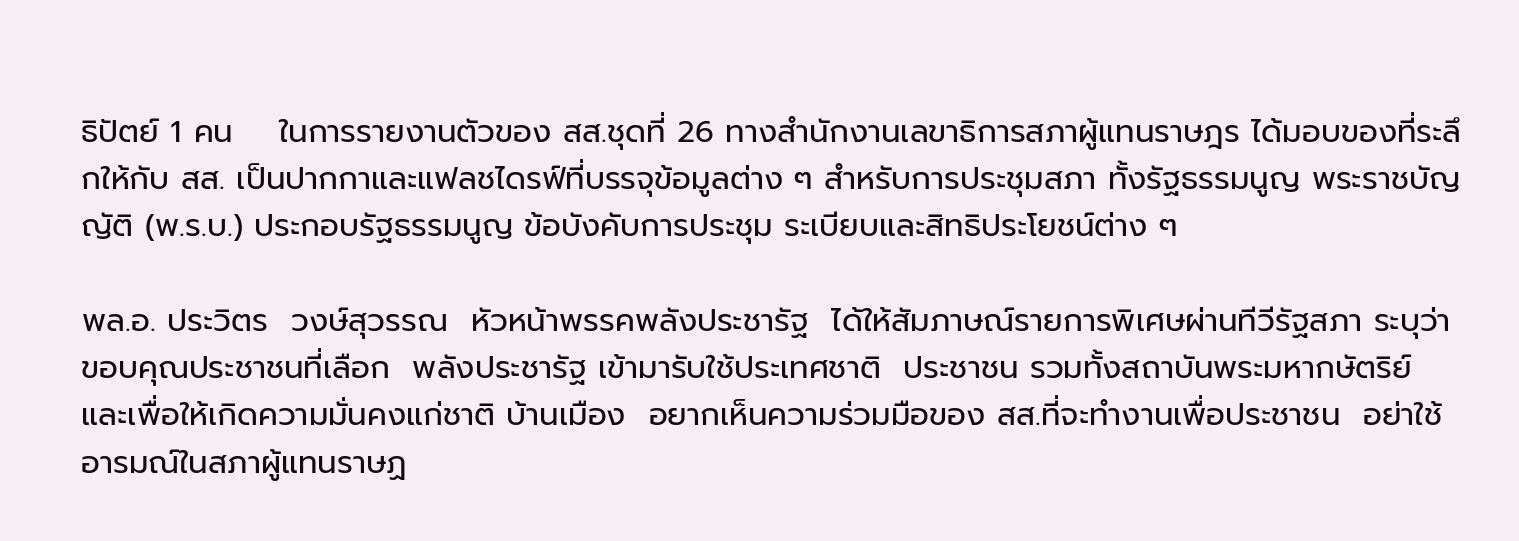ธิปัตย์ 1 คน    ในการรายงานตัวของ สส.ชุดที่ 26 ทางสำนักงานเลขาธิการสภาผู้แทนราษฎร ได้มอบของที่ระลึกให้กับ สส. เป็นปากกาและแฟลชไดรฟ์ที่บรรจุข้อมูลต่าง ๆ สำหรับการประชุมสภา ทั้งรัฐธรรมนูญ พระราชบัญญัติ (พ.ร.บ.) ประกอบรัฐธรรมนูญ ข้อบังคับการประชุม ระเบียบและสิทธิประโยชน์ต่าง ๆ

พล.อ. ประวิตร  วงษ์สุวรรณ  หัวหน้าพรรคพลังประชารัฐ  ได้ให้สัมภาษณ์รายการพิเศษผ่านทีวีรัฐสภา ระบุว่า ขอบคุณประชาชนที่เลือก  พลังประชารัฐ เข้ามารับใช้ประเทศชาติ  ประชาชน รวมทั้งสถาบันพระมหากษัตริย์  และเพื่อให้เกิดความมั่นคงแก่ชาติ บ้านเมือง  อยากเห็นความร่วมมือของ สส.ที่จะทำงานเพื่อประชาชน  อย่าใช้อารมณ์ในสภาผู้แทนราษฏ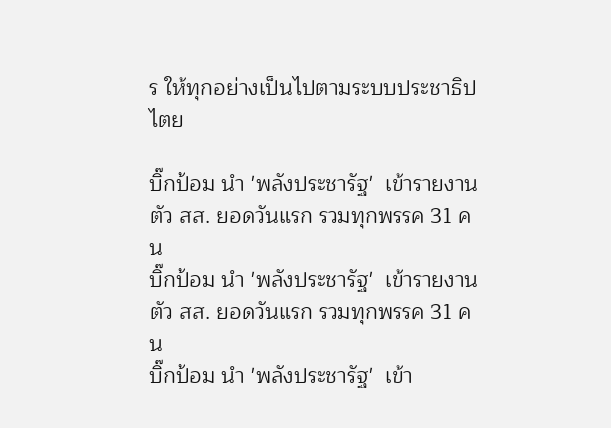ร ให้ทุกอย่างเป็นไปตามระบบประชาธิปไตย

บิ๊กป้อม นำ 'พลังประชารัฐ'  เข้ารายงานตัว สส. ยอดวันแรก รวมทุกพรรค 31 คน
บิ๊กป้อม นำ 'พลังประชารัฐ'  เข้ารายงานตัว สส. ยอดวันแรก รวมทุกพรรค 31 คน
บิ๊กป้อม นำ 'พลังประชารัฐ'  เข้า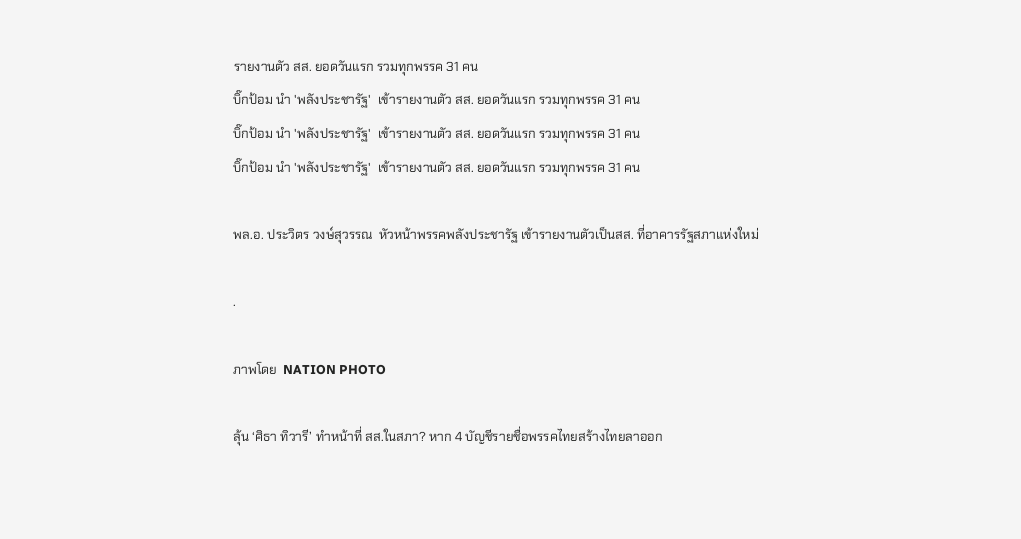รายงานตัว สส. ยอดวันแรก รวมทุกพรรค 31 คน
บิ๊กป้อม นำ 'พลังประชารัฐ'  เข้ารายงานตัว สส. ยอดวันแรก รวมทุกพรรค 31 คน
บิ๊กป้อม นำ 'พลังประชารัฐ'  เข้ารายงานตัว สส. ยอดวันแรก รวมทุกพรรค 31 คน
บิ๊กป้อม นำ 'พลังประชารัฐ'  เข้ารายงานตัว สส. ยอดวันแรก รวมทุกพรรค 31 คน

พล.อ. ประวิตร วงษ์สุวรรณ  หัวหน้าพรรคพลังประชารัฐ เข้ารายงานตัวเป็นสส. ที่อาคารรัฐสภาแห่งใหม่

.

ภาพโดย  NATION PHOTO

ลุ้น ‘ศิธา ทิวารี’ ทำหน้าที่ สส.ในสภา? หาก 4 บัญชีรายชื่อพรรคไทยสร้างไทยลาออก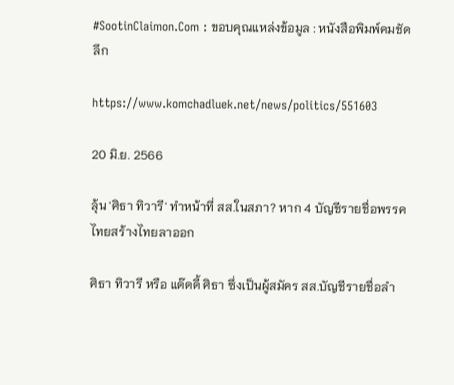#SootinClaimon.Com : ขอบคุณแหล่งข้อมูล : หนังสือพิมพ์คมชัดลึก

https://www.komchadluek.net/news/politics/551603

20 มิ.ย. 2566

ลุ้น 'ศิธา ทิวารี' ทำหน้าที่ สส.ในสภา? หาก 4 บัญชีรายชื่อพรรคไทยสร้างไทยลาออก

ศิธา ทิวารี หรือ แด๊ดดี้ ศิธา ซึ่งเป็นผู้สมัคร สส.บัญชีรายชื่อลำ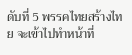ดับที่ 5 พรรคไทยสร้างไทย จะเข้าไปทำหน้าที่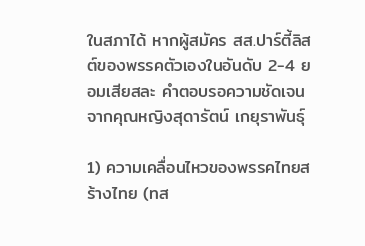ในสภาได้ หากผู้สมัคร สส.ปาร์ตี้ลิสต์ของพรรคตัวเองในอันดับ 2-4 ยอมเสียสละ คำตอบรอความชัดเจนจากคุณหญิงสุดารัตน์ เกยุราพันธุ์

1) ความเคลื่อนไหวของพรรคไทยสร้างไทย (ทส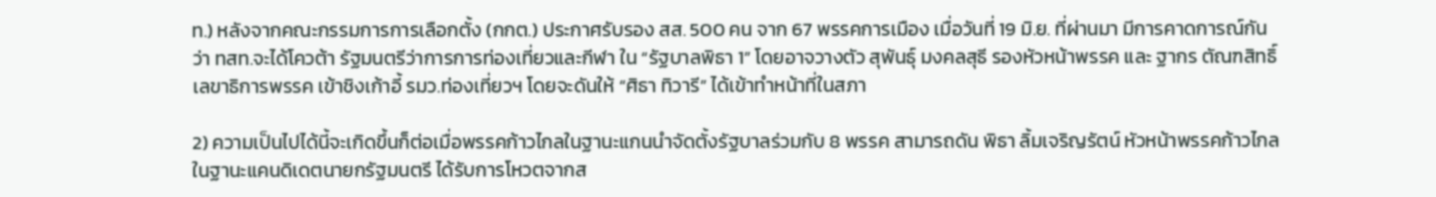ท.) หลังจากคณะกรรมการการเลือกตั้ง (กกต.) ประกาศรับรอง สส. 500 คน จาก 67 พรรคการเมือง เมื่อวันที่ 19 มิ.ย. ที่ผ่านมา มีการคาดการณ์กันว่า ทสท.จะได้โควต้า รัฐมนตรีว่าการการท่องเที่ยวและกีฬา ใน “รัฐบาลพิธา 1” โดยอาจวางตัว สุพันธุ์ มงคลสุธี รองหัวหน้าพรรค และ ฐากร ตัณฑสิทธิ์ เลขาธิการพรรค เข้าชิงเก้าอี้ รมว.ท่องเที่ยวฯ โดยจะดันให้ “ศิธา ทิวารี” ได้เข้าทำหน้าที่ในสภา

2) ความเป็นไปได้นี้จะเกิดขึ้นก็ต่อเมื่อพรรคก้าวไกลในฐานะแกนนำจัดตั้งรัฐบาลร่วมกับ 8 พรรค สามารถดัน พิธา ลิ้มเจริญรัตน์ หัวหน้าพรรคก้าวไกลในฐานะแคนดิเดตนายกรัฐมนตรี ได้รับการโหวตจากส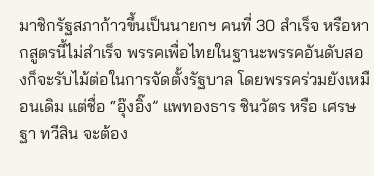มาชิกรัฐสภาก้าวขึ้นเป็นนายกฯ คนที่ 30 สำเร็จ หรือหากสูตรนี้ไม่สำเร็จ พรรคเพื่อไทยในฐานะพรรคอันดับสองก็จะรับไม้ต่อในการจัดตั้งรัฐบาล โดยพรรคร่วมยังเหมือนเดิม แต่ชื่อ “อุ๊งอิ๊ง” แพทองธาร ชินวัตร หรือ เศรษฐา ทวีสิน จะต้อง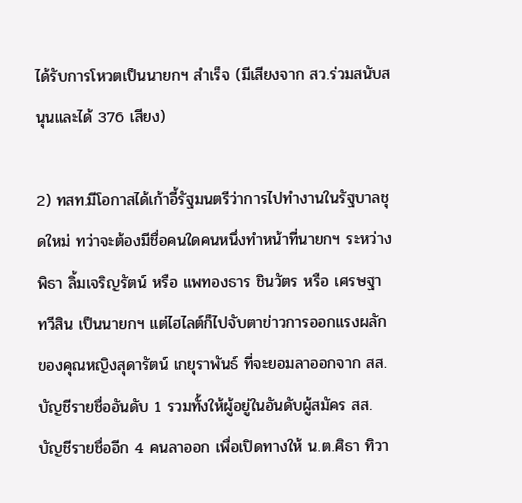ได้รับการโหวตเป็นนายกฯ สำเร็จ (มีเสียงจาก สว.ร่วมสนับสนุนและได้ 376 เสียง)

2) ทสท.มีโอกาสได้เก้าอี้รัฐมนตรีว่าการไปทำงานในรัฐบาลชุดใหม่ ทว่าจะต้องมีชื่อคนใดคนหนึ่งทำหน้าที่นายกฯ ระหว่าง พิธา ลิ้มเจริญรัตน์ หรือ แพทองธาร ชินวัตร หรือ เศรษฐา ทวีสิน เป็นนายกฯ แต่ไฮไลต์ก็ไปจับตาข่าวการออกแรงผลักของคุณหญิงสุดารัตน์ เกยุราพันธ์ ที่จะยอมลาออกจาก สส.บัญชีรายชื่ออันดับ 1 รวมทั้งให้ผู้อยู่ในอันดับผู้สมัคร สส.บัญชีรายชื่ออีก 4 คนลาออก เพื่อเปิดทางให้ น.ต.ศิธา ทิวา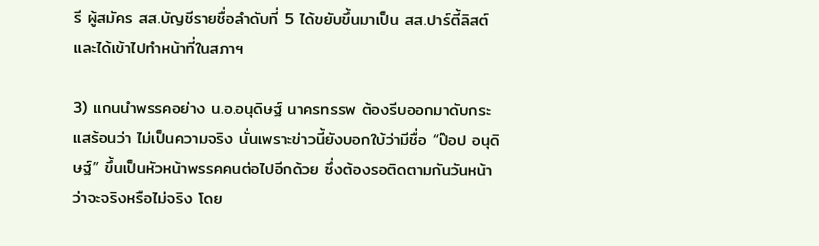รี ผู้สมัคร สส.บัญชีรายชื่อลำดับที่ 5 ได้ขยับขึ้นมาเป็น สส.ปาร์ตี้ลิสต์และได้เข้าไปทำหน้าที่ในสภาฯ

3) แกนนำพรรคอย่าง น.อ.อนุดิษฐ์ นาครทรรพ ต้องรีบออกมาดับกระแสร้อนว่า ไม่เป็นความจริง นั่นเพราะข่าวนี้ยังบอกใบ้ว่ามีชื่อ “ป๊อป อนุดิษฐ์” ขึ้นเป็นหัวหน้าพรรคคนต่อไปอีกด้วย ซึ่งต้องรอติดตามกันวันหน้าว่าจะจริงหรือไม่จริง โดย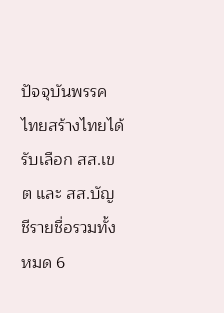ปัจจุบันพรรคไทยสร้างไทยได้รับเลือก สส.เขต และ สส.บัญชีรายชื่อรวมทั้งหมด 6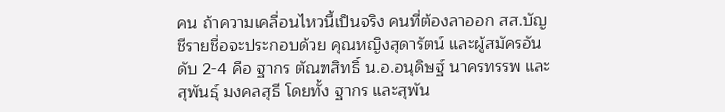คน ถ้าความเคลื่อนไหวนี้เป็นจริง คนที่ต้องลาออก สส.บัญชีรายชื่อจะประกอบด้วย คุณหญิงสุดารัตน์ และผู้สมัครอันดับ 2-4 คือ ฐากร ตัณฑสิทธิ์ น.อ.อนุดิษฐ์ นาครทรรพ และสุพันธุ์ มงคลสุธี โดยทั้ง ฐากร และสุพัน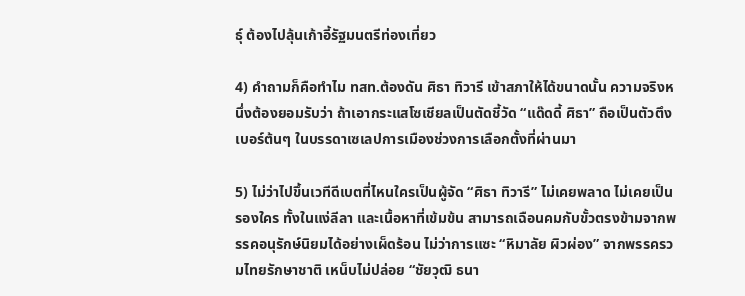ธุ์ ต้องไปลุ้นเก้าอี้รัฐมนตรีท่องเที่ยว

4) คำถามก็คือทำไม ทสท.ต้องดัน ศิธา ทิวารี เข้าสภาให้ได้ขนาดนั้น ความจริงหนึ่งต้องยอมรับว่า ถ้าเอากระแสโซเชียลเป็นตัดชี้วัด “แด๊ดดี้ ศิธา” ถือเป็นตัวตึงเบอร์ต้นๆ ในบรรดาเซเลปการเมืองช่วงการเลือกตั้งที่ผ่านมา

5) ไม่ว่าไปขึ้นเวทีดีเบตที่ไหนใครเป็นผู้จัด “ศิธา ทิวารี” ไม่เคยพลาด ไม่เคยเป็นรองใคร ทั้งในแง่ลีลา และเนื้อหาที่เข้มข้น สามารถเฉือนคมกับขั้วตรงข้ามจากพรรคอนุรักษ์นิยมได้อย่างเผ็ดร้อน ไม่ว่าการแซะ “หิมาลัย ผิวผ่อง” จากพรรครวมไทยรักษาชาติ เหน็บไม่ปล่อย “ชัยวุฒิ ธนา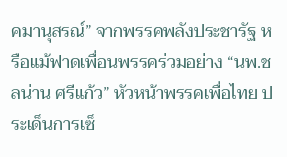คมานุสรณ์” จากพรรคพลังประชารัฐ หรือแม้ฟาดเพื่อนพรรคร่วมอย่าง “นพ.ชลน่าน ศรีแก้ว” หัวหน้าพรรคเพื่อไทย ประเด็นการเซ็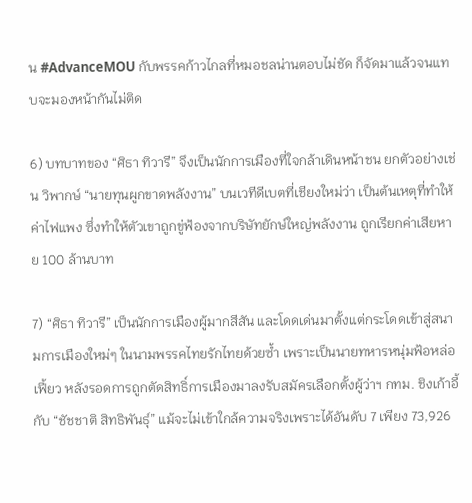น #AdvanceMOU กับพรรคก้าวไกลที่หมอชลน่านตอบไม่ชัด ก็จัดมาแล้วจนแทบจะมองหน้ากันไม่ติด

6) บทบาทของ “ศิธา ทิวารี” จึงเป็นนักการเมืองที่ใจกล้าเดินหน้าชน ยกตัวอย่างเช่น วิพากษ์ “นายทุนผูกขาดพลังงาน” บนเวทีดีเบตที่เชียงใหม่ว่า เป็นต้นเหตุที่ทำให้ค่าไฟแพง ซึ่งทำให้ตัวเขาถูกขู่ฟ้องจากบริษัทยักษ์ใหญ่พลังงาน ถูกเรียกค่าเสียหาย 100 ล้านบาท

7) “ศิธา ทิวารี” เป็นนักการเมืองผู้มากสีสัน และโดดเด่นมาตั้งแต่กระโดดเข้าสู่สนามการเมืองใหม่ๆ ในนามพรรคไทยรักไทยด้วยซ้ำ เพราะเป็นนายทหารหนุ่มฟ้อหล่อเฟี้ยว หลังรอดการถูกตัดสิทธิ์การเมืองมาลงรับสมัครเลือกตั้งผู้ว่าฯ กทม. ชิงเก้าอี้กับ “ชัชชาติ สิทธิพันธุ์” แม้จะไม่เข้าใกล้ความจริงเพราะได้อันดับ 7 เพียง 73,926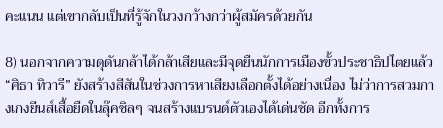คะแนน แต่เขากลับเป็นที่รู้จักในวงกว้างกว่าผู้สมัครด้วยกัน

8) นอกจากความดุดันกล้าได้กล้าเสียและมีจุดยืนนักการเมืองขั้วประชาธิปไตยแล้ว “ศิธา ทิวารี” ยังสร้างสีสันในช่วงการหาเสียงเลือกตั้งได้อย่างเนื่อง ไม่ว่าการสวมกางเกงยีนส์เสื้อยืดในลุ๊คชิลๆ จนสร้างแบรนด์ตัวเองได้เด่นชัด อีกทั้งการ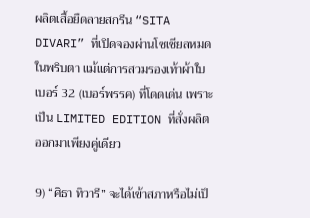ผลิตเสื้อยืดลายสกรีน “SITA DIVARI” ที่เปิดจองผ่านโซเชียลหมดในพริบตา แม้แต่การสวมรองเท้าผ้าใบเบอร์ 32 (เบอร์พรรค) ที่โดดเด่น เพราะเป็น LIMITED EDITION ที่สั่งผลิตออกมาเพียงคู่เดียว

9) “ศิธา ทิวารี” จะได้เข้าสภาหรือไม่เป็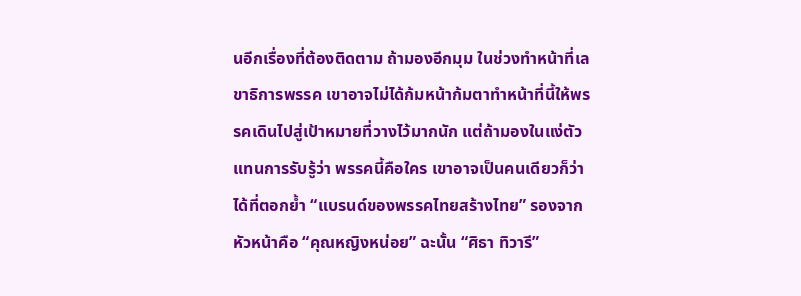นอีกเรื่องที่ต้องติดตาม ถ้ามองอีกมุม ในช่วงทำหน้าที่เลขาธิการพรรค เขาอาจไม่ได้ก้มหน้าก้มตาทำหน้าที่นี้ให้พรรคเดินไปสู่เป้าหมายที่วางไว้มากนัก แต่ถ้ามองในแง่ตัวแทนการรับรู้ว่า พรรคนี้คือใคร เขาอาจเป็นคนเดียวก็ว่าได้ที่ตอกย้ำ “แบรนด์ของพรรคไทยสร้างไทย” รองจากหัวหน้าคือ “คุณหญิงหน่อย” ฉะนั้น “ศิธา ทิวารี”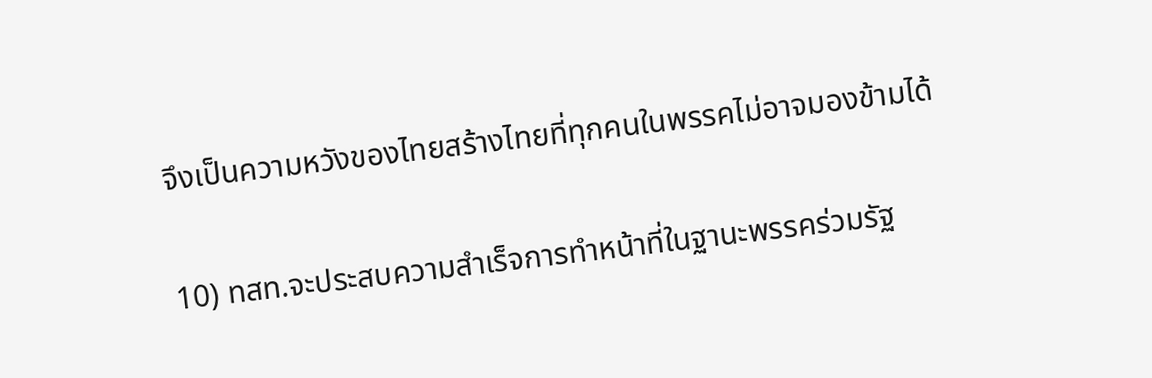จึงเป็นความหวังของไทยสร้างไทยที่ทุกคนในพรรคไม่อาจมองข้ามได้

10) ทสท.จะประสบความสำเร็จการทำหน้าที่ในฐานะพรรคร่วมรัฐ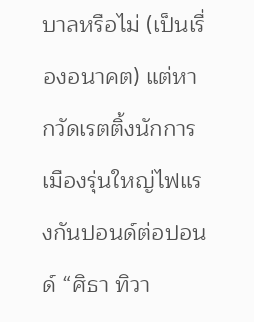บาลหรือไม่ (เป็นเรื่องอนาคต) แต่หากวัดเรตติ้งนักการเมืองรุ่นใหญ่ไฟแรงกันปอนด์ต่อปอนด์ “ศิธา ทิวา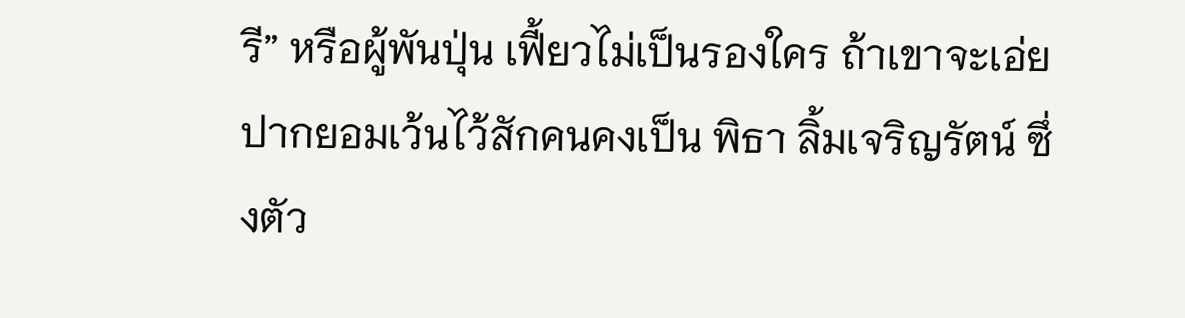รี” หรือผู้พันปุ่น เฟี้ยวไม่เป็นรองใคร ถ้าเขาจะเอ่ยปากยอมเว้นไว้สักคนคงเป็น พิธา ลิ้มเจริญรัตน์ ซึ่งตัว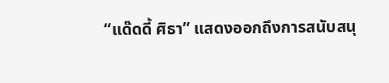“แด๊ดดี้ ศิธา” แสดงออกถึงการสนับสนุ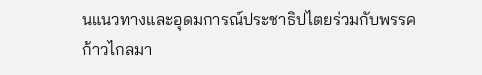นแนวทางและอุดมการณ์ประชาธิปไตยร่วมกับพรรคก้าวไกลมา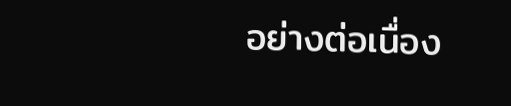อย่างต่อเนื่อง